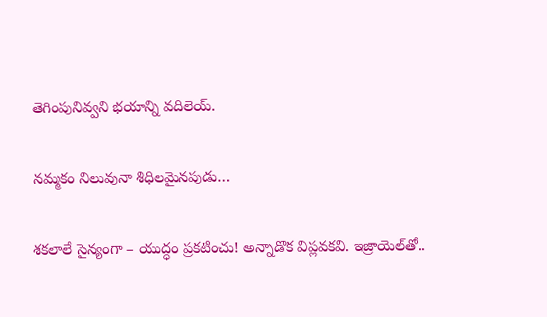తెగింపునివ్వని భయాన్ని వదిలెయ్‌.

నమ్మకం నిలువునా శిధిలమైనపుడు…

శకలాలే సైన్యంగా – యుద్ధం ప్రకటించు! అన్నాడొక విప్లవకవి. ఇజ్రాయెల్‌తో..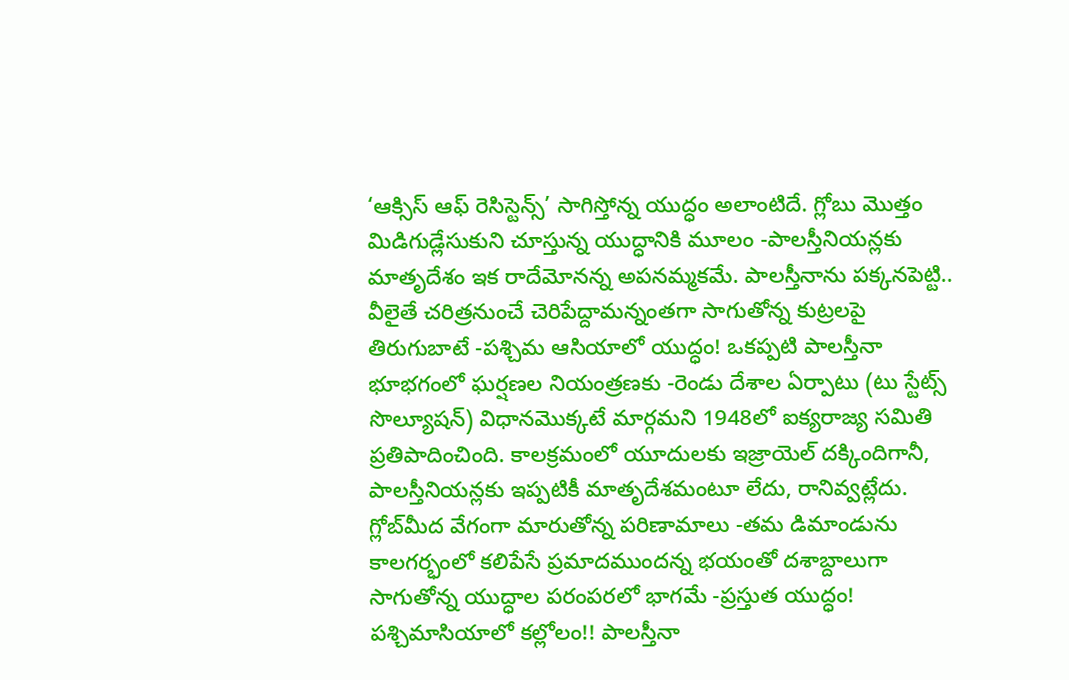‘ఆక్సిస్‌ ఆఫ్‌ రెసిస్టెన్స్‌’ సాగిస్తోన్న యుద్ధం అలాంటిదే. గ్లోబు మొత్తం మిడిగుడ్లేసుకుని చూస్తున్న యుద్ధానికి మూలం -పాలస్తీనియన్లకు మాతృదేశం ఇక రాదేమోనన్న అపనమ్మకమే. పాలస్తీనాను పక్కనపెట్టి.. వీలైతే చరిత్రనుంచే చెరిపేద్దామన్నంతగా సాగుతోన్న కుట్రలపై తిరుగుబాటే -పశ్చిమ ఆసియాలో యుద్ధం! ఒకప్పటి పాలస్తీనా భూభగంలో ఘర్షణల నియంత్రణకు -రెండు దేశాల ఏర్పాటు (టు స్టేట్స్‌ సొల్యూషన్‌) విధానమొక్కటే మార్గమని 1948లో ఐక్యరాజ్య సమితి ప్రతిపాదించింది. కాలక్రమంలో యూదులకు ఇజ్రాయెల్‌ దక్కిందిగానీ, పాలస్తీనియన్లకు ఇప్పటికీ మాతృదేశమంటూ లేదు, రానివ్వట్లేదు. గ్లోబ్‌మీద వేగంగా మారుతోన్న పరిణామాలు -తమ డిమాండును కాలగర్భంలో కలిపేసే ప్రమాదముందన్న భయంతో దశాబ్దాలుగా సాగుతోన్న యుద్ధాల పరంపరలో భాగమే -ప్రస్తుత యుద్ధం! పశ్చిమాసియాలో కల్లోలం!! పాలస్తీనా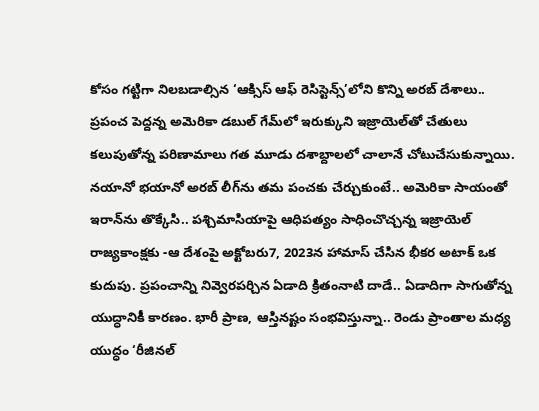కోసం గట్టిగా నిలబడాల్సిన ‘ఆక్సిస్‌ ఆఫ్‌ రెసిస్టెన్స్‌’లోని కొన్ని అరబ్‌ దేశాలు.. ప్రపంచ పెద్దన్న అమెరికా డబుల్‌ గేమ్‌లో ఇరుక్కుని ఇజ్రాయెల్‌తో చేతులు కలుపుతోన్న పరిణామాలు గత మూడు దశాబ్దాలలో చాలానే చోటుచేసుకున్నాయి. నయానో భయానో అరబ్‌ లీగ్‌ను తమ పంచకు చేర్చుకుంటే.. అమెరికా సాయంతో ఇరాన్‌ను తొక్కేసి.. పశ్చిమాసియాపై ఆధిపత్యం సాధించొచ్చన్న ఇజ్రాయెల్‌ రాజ్యకాంక్షకు -ఆ దేశంపై అక్టోబరు7, 2023న హామాస్‌ చేసిన భీకర అటాక్‌ ఒక కుదుపు. ప్రపంచాన్ని నివ్వెరపర్చిన ఏడాది క్రితంనాటి దాడే.. ఏడాదిగా సాగుతోన్న యుద్ధానికీ కారణం. భారీ ప్రాణ, ఆస్తినష్టం సంభవిస్తున్నా.. రెండు ప్రాంతాల మధ్య యుద్ధం ‘రీజినల్‌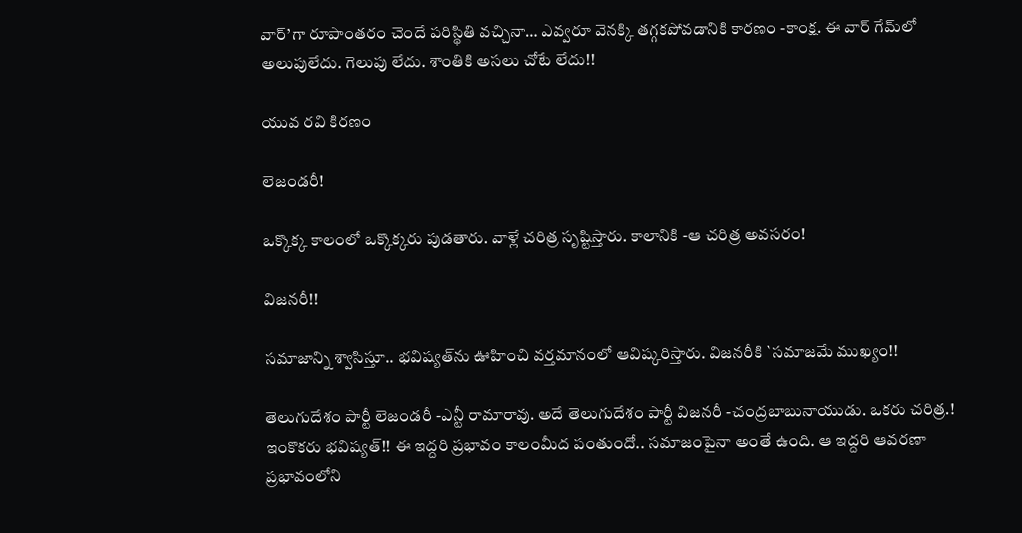వార్‌’గా రూపాంతరం చెందే పరిస్థితి వచ్చినా… ఎవ్వరూ వెనక్కి తగ్గకపోవడానికి కారణం -కాంక్ష. ఈ వార్‌ గేమ్‌లో అలుపులేదు. గెలుపు లేదు. శాంతికి అసలు చోటే లేదు!!

యువ రవి కిరణం

లెజండరీ!

ఒక్కొక్క కాలంలో ఒక్కొక్కరు పుడతారు. వాళ్లే చరిత్ర సృష్టిస్తారు. కాలానికి -ఆ చరిత్ర అవసరం!

విజనరీ!!

సమాజాన్ని శ్వాసిస్తూ.. భవిష్యత్‌ను ఊహించి వర్తమానంలో ఆవిష్కరిస్తారు. విజనరీకి `సమాజమే ముఖ్యం!!

తెలుగుదేశం పార్టీ లెజండరీ -ఎన్టీ రామారావు. అదే తెలుగుదేశం పార్టీ విజనరీ -చంద్రబాబునాయుడు. ఒకరు చరిత్ర.! ఇంకొకరు భవిష్యత్‌!! ఈ ఇద్దరి ప్రభావం కాలంమీద పంతుందో.. సమాజంపైనా అంతే ఉంది. ఆ ఇద్దరి ఆవరణా ప్రభావంలోని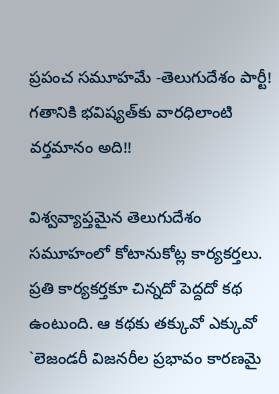ప్రపంచ సమూహమే -తెలుగుదేశం పార్టీ! గతానికి భవిష్యత్‌కు వారధిలాంటి వర్తమానం అది!!

విశ్వవ్యాప్తమైన తెలుగుదేశం సమూహంలో కోటానుకోట్ల కార్యకర్తలు. ప్రతి కార్యకర్తకూ చిన్నదో పెద్దదో కథ ఉంటుంది. ఆ కథకు తక్కువో ఎక్కువో `లెజండరీ విజనరీల ప్రభావం కారణమై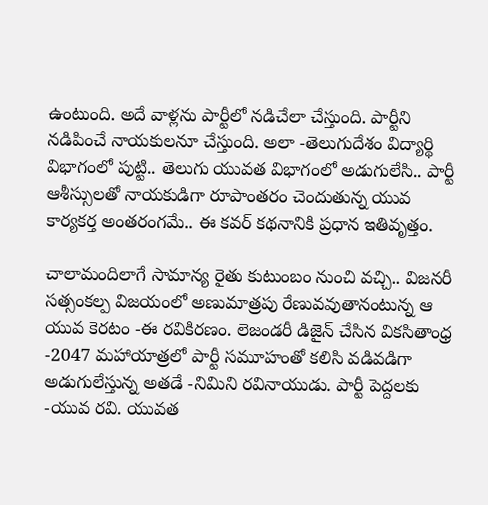ఉంటుంది. అదే వాళ్లను పార్టీలో నడిచేలా చేస్తుంది. పార్టీని నడిపించే నాయకులనూ చేస్తుంది. అలా -తెలుగుదేశం విద్యార్థి విభాగంలో పుట్టి.. తెలుగు యువత విభాగంలో అడుగులేసి.. పార్టీ ఆశీస్సులతో నాయకుడిగా రూపాంతరం చెందుతున్న యువ కార్యకర్త అంతరంగమే.. ఈ కవర్‌ కథనానికి ప్రధాన ఇతివృత్తం.

చాలామందిలాగే సామాన్య రైతు కుటుంబం నుంచి వచ్చి.. విజనరీ సత్సంకల్ప విజయంలో అణుమాత్రపు రేణువవుతానంటున్న ఆ యువ కెరటం -ఈ రవికిరణం. లెజండరీ డిజైన్‌ చేసిన వికసితాంధ్ర -2047 మహాయాత్రలో పార్టీ సమూహంతో కలిసి వడివడిగా అడుగులేస్తున్న అతడే -నిమిని రవినాయుడు. పార్టీ పెద్దలకు -యువ రవి. యువత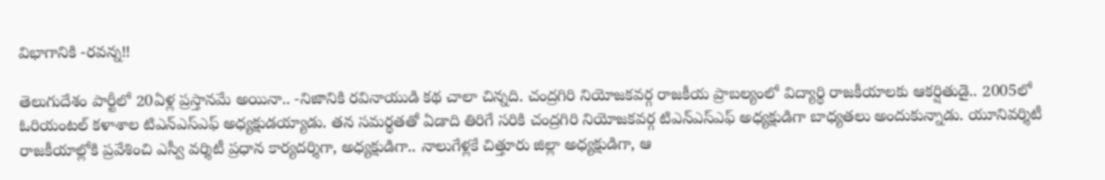విభాగానికి -రవన్న!!

తెలుగుదేశం పార్టీలో 20ఏళ్ల ప్రస్తానమే అయినా.. -నిజానికి రవినాయుడి కథ చాలా చిన్నది. చంద్రగిరి నియోజకవర్గ రాజకీయ ప్రాబల్యంలో విద్యార్థి రాజకీయాలకు ఆకర్షితుడై.. 2005లో ఓరియంటల్‌ కళాశాల టిఎన్‌ఎస్‌ఎఫ్‌ అధ్యక్షుడయ్యాడు. తన సమర్థతతో ఏడాది తిరిగే సరికి చంద్రగిరి నియోజకవర్గ టిఎన్‌ఎస్‌ఎఫ్‌ అధ్యక్షుడిగా బాధ్యతలు అందుకున్నాడు. యూనివర్శిటీ రాజకీయాల్లోకి ప్రవేశించి ఎస్వీ వర్శిటీ ప్రధాన కార్యదర్శిగా, అధ్యక్షుడిగా.. నాలుగేళ్లకే చిత్తూరు జిల్లా అధ్యక్షుడిగా, ఆ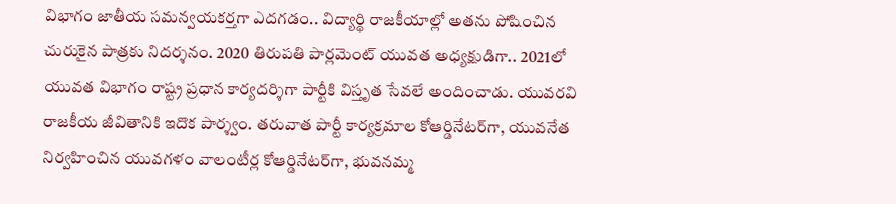విభాగం జాతీయ సమన్వయకర్తగా ఎదగడం.. విద్యార్థి రాజకీయాల్లో అతను పోషించిన చురుకైన పాత్రకు నిదర్శనం. 2020 తిరుపతి పార్లమెంట్‌ యువత అధ్యక్షుడిగా.. 2021లో యువత విభాగం రాష్ట్ర ప్రధాన కార్యదర్శిగా పార్టీకి విస్తృత సేవలే అందించాడు. యువరవి రాజకీయ జీవితానికి ఇదొక పార్శ్వం. తరువాత పార్టీ కార్యక్రమాల కోఆర్డినేటర్‌గా, యువనేత నిర్వహించిన యువగళం వాలంటీర్ల కోఆర్డినేటర్‌గా, భువనమ్మ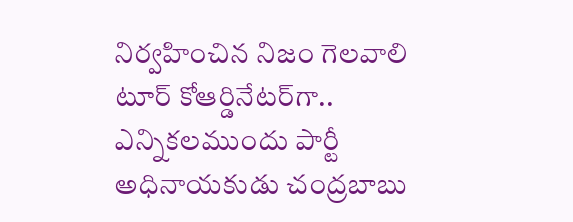నిర్వహించిన నిజం గెలవాలి టూర్‌ కోఆర్డినేటర్‌గా.. ఎన్నికలముందు పార్టీ అధినాయకుడు చంద్రబాబు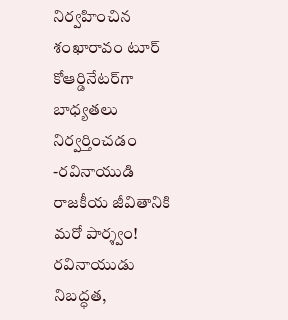నిర్వహించిన శంఖారావం టూర్‌ కోఆర్డినేటర్‌గా బాధ్యతలు నిర్వర్తించడం -రవినాయుడి రాజకీయ జీవితానికి మరో పార్శ్వం! రవినాయుడు నిబద్ధత,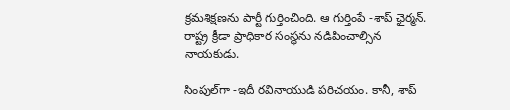క్రమశిక్షణను పార్టీ గుర్తించింది. ఆ గుర్తింపే -శాప్‌ ఛైర్మన్‌. రాష్ట్ర క్రీడా ప్రాధికార సంస్థను నడిపించాల్సిన నాయకుడు.

సింపుల్‌గా -ఇదీ రవినాయుడి పరిచయం. కానీ, శాప్‌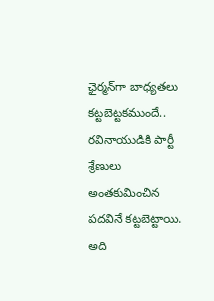ఛైర్మన్‌గా బాధ్యతలు కట్టబెట్టకముందే.. రవినాయుడికి పార్టీ శ్రేణులు అంతకుమించిన పదవినే కట్టబెట్టాయి. అది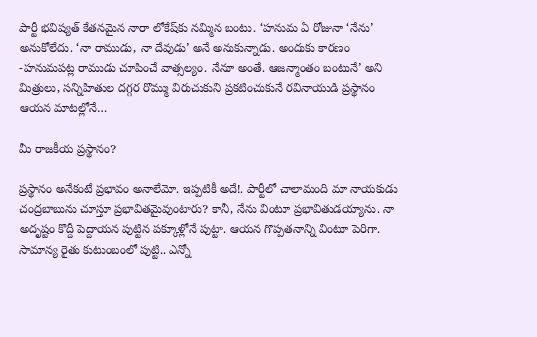పార్టీ భవిష్యత్‌ కేతనమైన నారా లోకేష్‌కు నమ్మిన బంటు. ‘హనుమ ఏ రోజునా ‘నేను’ అనుకోలేదు. ‘నా రాముడు, నా దేవుడు’ అనే అనుకున్నాడు. అందుకు కారణం -హనుమపట్ల రాముడు చూపించే వాత్సల్యం. నేనూ అంతే. ఆజన్మాంతం బంటునే’ అని మిత్రులు, సన్నిహితుల దగ్గర రొమ్ము విరుచుకుని ప్రకటించుకునే రవినాయుడి ప్రస్థానం ఆయన మాటల్లోనే…

మీ రాజకీయ ప్రస్థానం?

ప్రస్థానం అనేకంటే ప్రభావం అనాలేమో. ఇప్పటికీ అదే!. పార్టీలో చాలామంది మా నాయకుడు చంద్రబాబును చూస్తూ ప్రభావితమైవుంటారు? కానీ, నేను వింటూ ప్రభావితుడయ్యాను. నా అదృష్టం కొద్దీ పెద్దాయన పుట్టిన పక్కూళ్లోనే పుట్టా. ఆయన గొప్పతనాన్ని వింటూ పెరిగా. సామాన్య రైతు కుటుంబంలో పుట్టి.. ఎన్నో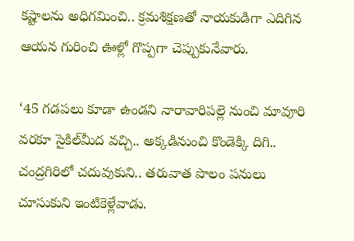కష్టాలను అధిగమించి.. క్రమశిక్షణతో నాయకుడిగా ఎదిగిన ఆయన గురించి ఊళ్లో గొప్పగా చెప్పుకునేవారు.

‘45 గడపలు కూడా ఉండని నారావారిపల్లె నుంచి మావూరి వరకూ సైకిల్‌మీద వచ్చి.. అక్కడినుంచి కొండెక్కి దిగి.. చంద్రగిరిలో చదువుకుని.. తరువాత పొలం పనులు చూసుకుని ఇంటికెళ్లేవాడు.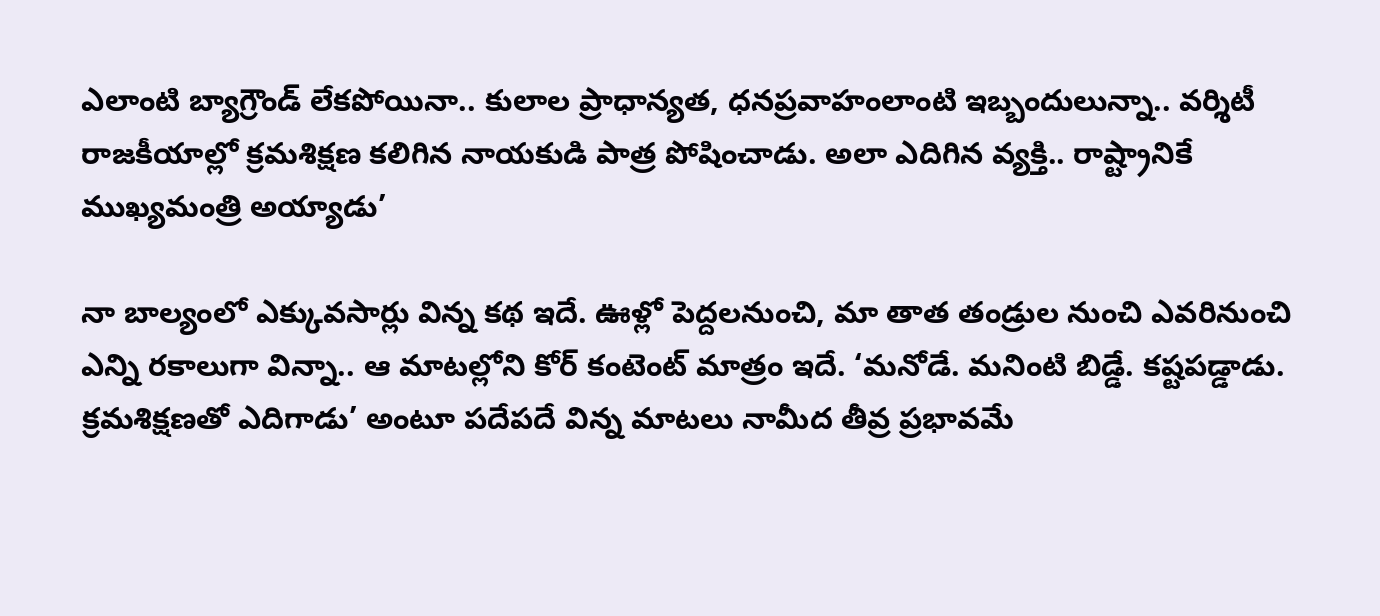ఎలాంటి బ్యాగ్రౌండ్‌ లేకపోయినా.. కులాల ప్రాధాన్యత, ధనప్రవాహంలాంటి ఇబ్బందులున్నా.. వర్శిటీ రాజకీయాల్లో క్రమశిక్షణ కలిగిన నాయకుడి పాత్ర పోషించాడు. అలా ఎదిగిన వ్యక్తి.. రాష్ట్రానికే ముఖ్యమంత్రి అయ్యాడు’

నా బాల్యంలో ఎక్కువసార్లు విన్న కథ ఇదే. ఊళ్లో పెద్దలనుంచి, మా తాత తండ్రుల నుంచి ఎవరినుంచి ఎన్ని రకాలుగా విన్నా.. ఆ మాటల్లోని కోర్‌ కంటెంట్‌ మాత్రం ఇదే. ‘మనోడే. మనింటి బిడ్డే. కష్టపడ్డాడు. క్రమశిక్షణతో ఎదిగాడు’ అంటూ పదేపదే విన్న మాటలు నామీద తీవ్ర ప్రభావమే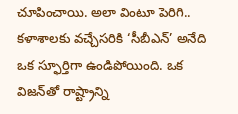చూపించాయి. అలా వింటూ పెరిగి.. కళాశాలకు వచ్చేసరికి ‘సీబీఎన్‌’ అనేది ఒక స్ఫూర్తిగా ఉండిపోయింది. ఒక విజన్‌తో రాష్ట్రాన్ని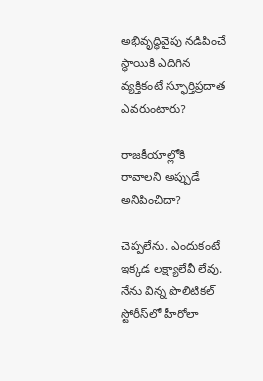అభివృద్ధివైపు నడిపించే స్థాయికి ఎదిగిన వ్యక్తికంటే స్ఫూర్తిప్రదాత ఎవరుంటారు?

రాజకీయాల్లోకి రావాలని అప్పుడే అనిపించిదా?

చెప్పలేను. ఎందుకంటే ఇక్కడ లక్ష్యాలేవీ లేవు. నేను విన్న పొలిటికల్‌ స్టోరీస్‌లో హీరోలా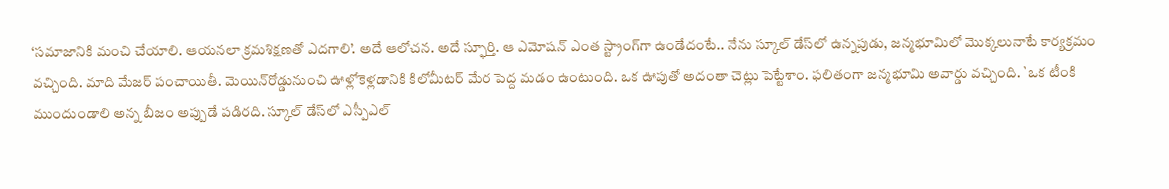‘సమాజానికి మంచి చేయాలి. ఆయనలా క్రమశిక్షణతో ఎదగాలి’. అదే ఆలోచన. అదే స్ఫూర్తి. ఆ ఎమోషన్‌ ఎంత స్ట్రాంగ్‌గా ఉండేదంటే.. నేను స్కూల్‌ డేస్‌లో ఉన్నపుడు, జన్మభూమిలో మొక్కలునాటే కార్యక్రమం వచ్చింది. మాది మేజర్‌ పంచాయితీ. మెయిన్‌రోడ్డునుంచి ఊళ్లోకెళ్లడానికి కిలోమీటర్‌ మేర పెద్ద మడం ఉంటుంది. ఒక ఊపుతో అదంతా చెట్లు పెట్టేశాం. ఫలితంగా జన్మభూమి అవార్డు వచ్చింది. `ఒక టీంకి ముందుండాలి అన్న బీజం అప్పుడే పడిరది. స్కూల్‌ డేస్‌లో ఎస్పీఎల్‌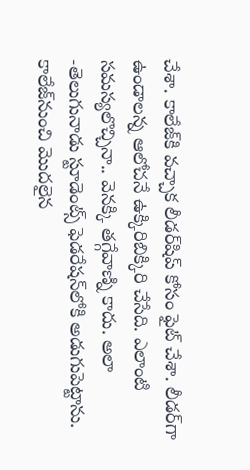చేశా. కాలేజ్‌కి వచ్చాక లీడర్‌షిప్‌ కోసం ఫైట్‌ చేశా. లీడర్‌గా ఉండాలన్న ఆలోచనే ఉక్కిరిబిక్కిరి చేసేది. ఎలాంటి సమస్యలొచ్చినా.. వెనక్కి తగ్గేవాణ్ని కాదు. అలా -తెలుగునాడు స్టూడెంట్స్‌ ఫెడరేషన్‌లోకి అడుగుపెట్టాను. కాలేజ్‌నుంచి మొదలైన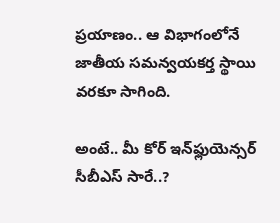ప్రయాణం.. ఆ విభాగంలోనే జాతీయ సమన్వయకర్త స్థాయి వరకూ సాగింది.

అంటే.. మీ కోర్‌ ఇన్‌ఫ్లుయెన్సర్‌ సీబీఎస్‌ సారే..?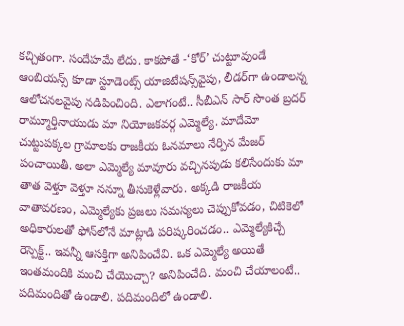కచ్చితంగా. సందేహమే లేదు. కాకపోతే -‘కోర్‌’ చుట్టూవుండే ఆంబియన్స్‌ కూడా స్టూడెంట్స్‌ యాజిటేషన్స్‌వైపు, లీడర్‌గా ఉండాలన్న ఆలోచనలవైపు నడిపించింది. ఎలాగంటే.. సీబీఎన్‌ సార్‌ సొంత బ్రదర్‌ రామ్మూర్తినాయుడు మా నియోజకవర్గ ఎమ్మెల్యే. మాదేమో చుట్టుపక్కల గ్రామాలకు రాజకీయ ఓనమాలు నేర్పిన మేజర్‌ పంచాయితీ. అలా ఎమ్మెల్యే మావూరు వచ్చినపుడు కలిసేందుకు మా తాత వెళ్తూ వెళ్తూ నన్నూ తీసుకెళ్లేవారు. అక్కడి రాజకీయ వాతావరణం, ఎమ్మెల్యేకు ప్రజలు సమస్యలు చెప్పుకోవడం, చిటికెలో అధికారులతో ఫోన్‌లోనే మాట్లాడి పరిష్కరించడం.. ఎమ్మెల్యేకిచ్చే రెస్పెక్ట్‌.. ఇవన్నీ ఆసక్తిగా అనిపించేవి. ఒక ఎమ్మెల్యే అయితే ఇంతమందికి మంచి చేయొచ్చా? అనిపించేది. మంచి చేయాలంటే.. పదిమందితో ఉండాలి. పదిమందిలో ఉండాలి.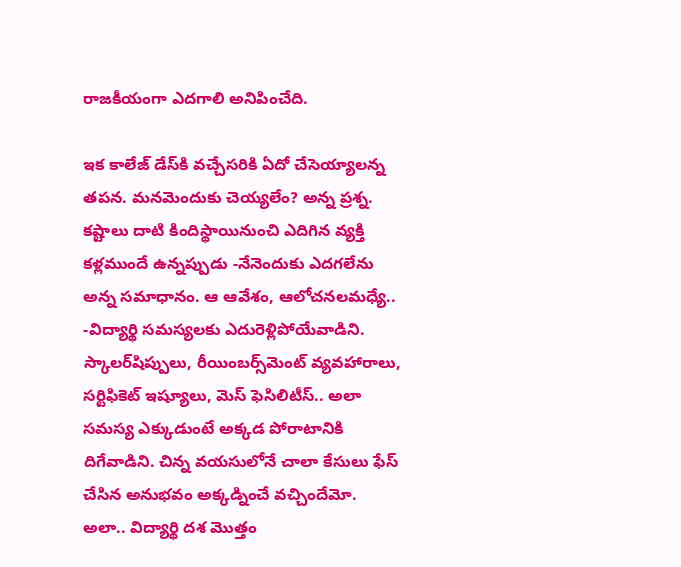రాజకీయంగా ఎదగాలి అనిపించేది.

ఇక కాలేజ్‌ డేస్‌కి వచ్చేసరికి ఏదో చేసెయ్యాలన్న తపన. మనమెందుకు చెయ్యలేం? అన్న ప్రశ్న. కష్టాలు దాటి కిందిస్థాయినుంచి ఎదిగిన వ్యక్తి కళ్లముందే ఉన్నప్పుడు -నేనెందుకు ఎదగలేను అన్న సమాధానం. ఆ ఆవేశం, ఆలోచనలమధ్యే.. -విద్యార్థి సమస్యలకు ఎదురెళ్లిపోయేవాడిని. స్కాలర్‌షిప్పులు, రీయింబర్స్‌మెంట్‌ వ్యవహారాలు, సర్టిఫికెట్‌ ఇష్యూలు, మెస్‌ ఫెసిలిటీస్‌.. అలా సమస్య ఎక్కుడుంటే అక్కడ పోరాటానికి దిగేవాడిని. చిన్న వయసులోనే చాలా కేసులు ఫేస్‌ చేసిన అనుభవం అక్కడ్నించే వచ్చిందేమో. అలా.. విద్యార్థి దశ మొత్తం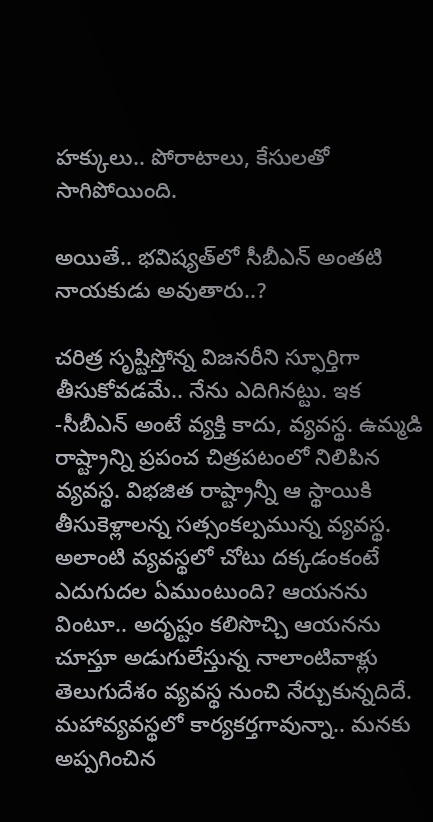హక్కులు.. పోరాటాలు, కేసులతో సాగిపోయింది.

అయితే.. భవిష్యత్‌లో సీబీఎన్‌ అంతటి నాయకుడు అవుతారు..?

చరిత్ర సృష్టిస్తోన్న విజనరీని స్ఫూర్తిగా తీసుకోవడమే.. నేను ఎదిగినట్టు. ఇక -సీబీఎన్‌ అంటే వ్యక్తి కాదు, వ్యవస్థ. ఉమ్మడి రాష్ట్రాన్ని ప్రపంచ చిత్రపటంలో నిలిపిన వ్యవస్థ. విభజిత రాష్ట్రాన్నీ ఆ స్థాయికి తీసుకెళ్లాలన్న సత్సంకల్పమున్న వ్యవస్థ. అలాంటి వ్యవస్థలో చోటు దక్కడంకంటే ఎదుగుదల ఏముంటుంది? ఆయనను వింటూ.. అదృష్టం కలిసొచ్చి ఆయనను చూస్తూ అడుగులేస్తున్న నాలాంటివాళ్లు తెలుగుదేశం వ్యవస్థ నుంచి నేర్చుకున్నదిదే. మహావ్యవస్థలో కార్యకర్తగావున్నా.. మనకు అప్పగించిన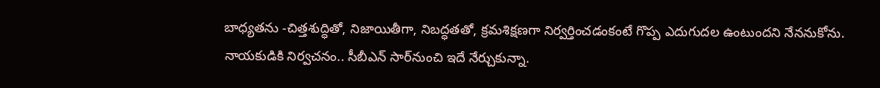బాధ్యతను -చిత్తశుద్ధితో, నిజాయితీగా, నిబద్ధతతో, క్రమశిక్షణగా నిర్వర్తించడంకంటే గొప్ప ఎదుగుదల ఉంటుందని నేననుకోను. నాయకుడికి నిర్వచనం.. సీబీఎన్‌ సార్‌నుంచి ఇదే నేర్చుకున్నా.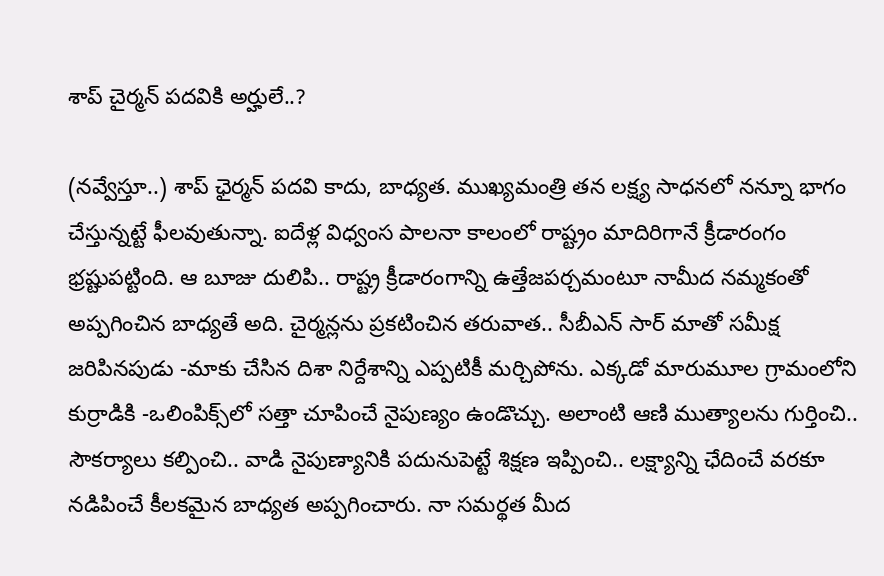శాప్‌ చైర్మన్‌ పదవికి అర్హులే..?

(నవ్వేస్తూ..) శాప్‌ ఛైర్మన్‌ పదవి కాదు, బాధ్యత. ముఖ్యమంత్రి తన లక్ష్య సాధనలో నన్నూ భాగం చేస్తున్నట్టే ఫీలవుతున్నా. ఐదేళ్ల విధ్వంస పాలనా కాలంలో రాష్ట్రం మాదిరిగానే క్రీడారంగం భ్రష్టుపట్టింది. ఆ బూజు దులిపి.. రాష్ట్ర క్రీడారంగాన్ని ఉత్తేజపర్చమంటూ నామీద నమ్మకంతో అప్పగించిన బాధ్యతే అది. చైర్మన్లను ప్రకటించిన తరువాత.. సీబీఎన్‌ సార్‌ మాతో సమీక్ష జరిపినపుడు -మాకు చేసిన దిశా నిర్దేశాన్ని ఎప్పటికీ మర్చిపోను. ఎక్కడో మారుమూల గ్రామంలోని కుర్రాడికి -ఒలింపిక్స్‌లో సత్తా చూపించే నైపుణ్యం ఉండొచ్చు. అలాంటి ఆణి ముత్యాలను గుర్తించి.. సౌకర్యాలు కల్పించి.. వాడి నైపుణ్యానికి పదునుపెట్టే శిక్షణ ఇప్పించి.. లక్ష్యాన్ని ఛేదించే వరకూ నడిపించే కీలకమైన బాధ్యత అప్పగించారు. నా సమర్థత మీద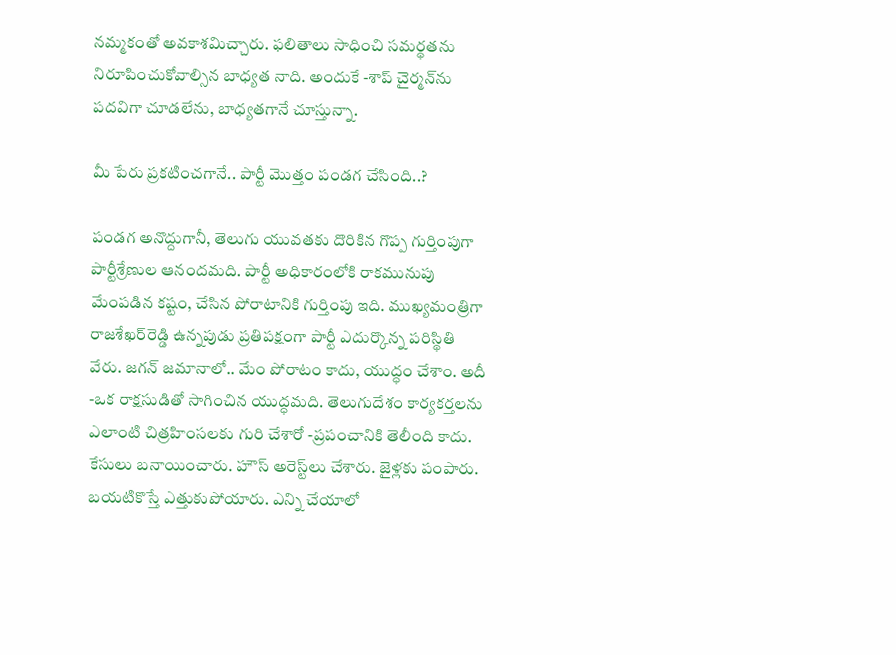నమ్మకంతో అవకాశమిచ్చారు. ఫలితాలు సాధించి సమర్థతను నిరూపించుకోవాల్సిన బాధ్యత నాది. అందుకే -శాప్‌ చైర్మన్‌ను పదవిగా చూడలేను, బాధ్యతగానే చూస్తున్నా.

మీ పేరు ప్రకటించగానే.. పార్టీ మొత్తం పండగ చేసింది..?

పండగ అనొద్దుగానీ, తెలుగు యువతకు దొరికిన గొప్ప గుర్తింపుగా పార్టీశ్రేణుల ఆనందమది. పార్టీ అధికారంలోకి రాకమునుపు మేంపడిన కష్టం, చేసిన పోరాటానికి గుర్తింపు ఇది. ముఖ్యమంత్రిగా రాజశేఖర్‌రెడ్డి ఉన్నపుడు ప్రతిపక్షంగా పార్టీ ఎదుర్కొన్న పరిస్థితి వేరు. జగన్‌ జమానాలో.. మేం పోరాటం కాదు, యుద్ధం చేశాం. అదీ -ఒక రాక్షసుడితో సాగించిన యుద్ధమది. తెలుగుదేశం కార్యకర్తలను ఎలాంటి చిత్రహింసలకు గురి చేశారో -ప్రపంచానికి తెలీంది కాదు. కేసులు బనాయించారు. హౌస్‌ అరెస్ట్‌లు చేశారు. జైళ్లకు పంపారు. బయటికొస్తే ఎత్తుకుపోయారు. ఎన్ని చేయాలో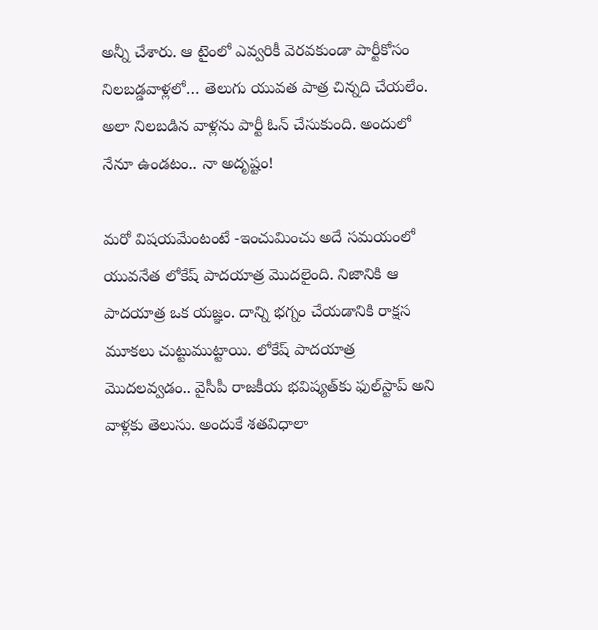అన్నీ చేశారు. ఆ టైంలో ఎవ్వరికీ వెరవకుండా పార్టీకోసం నిలబడ్డవాళ్లలో… తెలుగు యువత పాత్ర చిన్నది చేయలేం. అలా నిలబడిన వాళ్లను పార్టీ ఓన్‌ చేసుకుంది. అందులో నేనూ ఉండటం.. నా అదృష్టం!

మరో విషయమేంటంటే -ఇంచుమించు అదే సమయంలో యువనేత లోకేష్‌ పాదయాత్ర మొదలైంది. నిజానికి ఆ పాదయాత్ర ఒక యజ్ఞం. దాన్ని భగ్నం చేయడానికి రాక్షస మూకలు చుట్టుముట్టాయి. లోకేష్‌ పాదయాత్ర మొదలవ్వడం.. వైసీపీ రాజకీయ భవిష్యత్‌కు ఫుల్‌స్టాప్‌ అని వాళ్లకు తెలుసు. అందుకే శతవిధాలా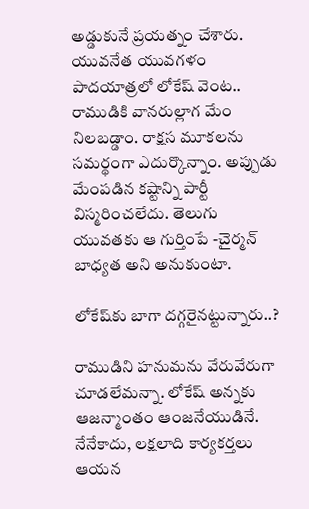అడ్డుకునే ప్రయత్నం చేశారు. యువనేత యువగళం పాదయాత్రలో లోకేష్‌ వెంట.. రాముడికి వానరుల్లాగ మేం నిలబడ్డాం. రాక్షస మూకలను సమర్థంగా ఎదుర్కొన్నాం. అప్పుడు మేంపడిన కష్టాన్ని పార్టీ విస్మరించలేదు. తెలుగు యువతకు ఆ గుర్తింపే -చైర్మన్‌ బాధ్యత అని అనుకుంటా.

లోకేష్‌కు బాగా దగ్గరైనట్టున్నారు..?

రాముడిని హనుమను వేరువేరుగా చూడలేమన్నా. లోకేష్‌ అన్నకు ఆజన్మాంతం ఆంజనేయుడినే. నేనేకాదు, లక్షలాది కార్యకర్తలు ఆయన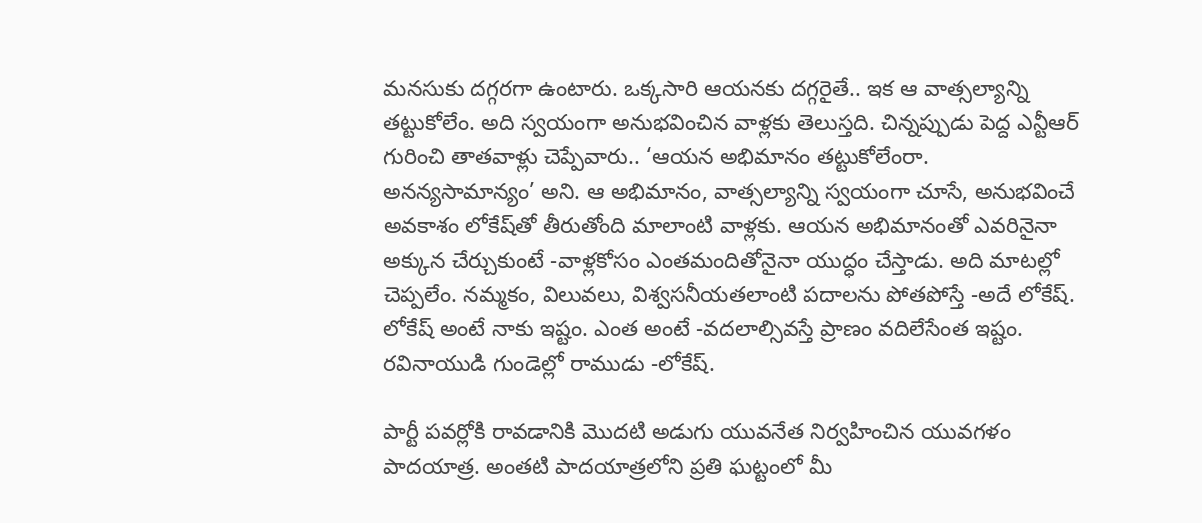మనసుకు దగ్గరగా ఉంటారు. ఒక్కసారి ఆయనకు దగ్గరైతే.. ఇక ఆ వాత్సల్యాన్ని తట్టుకోలేం. అది స్వయంగా అనుభవించిన వాళ్లకు తెలుస్తది. చిన్నప్పుడు పెద్ద ఎన్టీఆర్‌ గురించి తాతవాళ్లు చెప్పేవారు.. ‘ఆయన అభిమానం తట్టుకోలేంరా. అనన్యసామాన్యం’ అని. ఆ అభిమానం, వాత్సల్యాన్ని స్వయంగా చూసే, అనుభవించే అవకాశం లోకేష్‌తో తీరుతోంది మాలాంటి వాళ్లకు. ఆయన అభిమానంతో ఎవరినైనా అక్కున చేర్చుకుంటే -వాళ్లకోసం ఎంతమందితోనైనా యుద్ధం చేస్తాడు. అది మాటల్లో చెప్పలేం. నమ్మకం, విలువలు, విశ్వసనీయతలాంటి పదాలను పోతపోస్తే -అదే లోకేష్‌. లోకేష్‌ అంటే నాకు ఇష్టం. ఎంత అంటే -వదలాల్సివస్తే ప్రాణం వదిలేసేంత ఇష్టం. రవినాయుడి గుండెల్లో రాముడు -లోకేష్‌.

పార్టీ పవర్లోకి రావడానికి మొదటి అడుగు యువనేత నిర్వహించిన యువగళం పాదయాత్ర. అంతటి పాదయాత్రలోని ప్రతి ఘట్టంలో మీ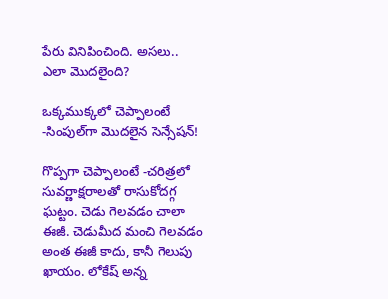పేరు వినిపించింది. అసలు.. ఎలా మొదలైంది?

ఒక్కముక్కలో చెప్పాలంటే -సింపుల్‌గా మొదలైన సెన్సేషన్‌!

గొప్పగా చెప్పాలంటే -చరిత్రలో సువర్ణాక్షరాలతో రాసుకోదగ్గ ఘట్టం. చెడు గెలవడం చాలా ఈజీ. చెడుమీద మంచి గెలవడం అంత ఈజీ కాదు, కానీ గెలుపు ఖాయం. లోకేష్‌ అన్న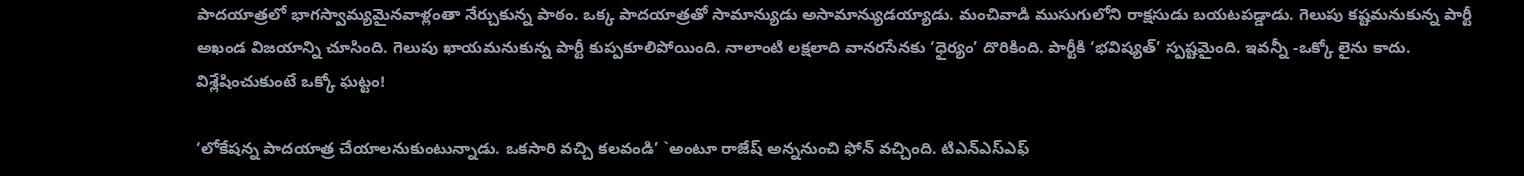పాదయాత్రలో భాగస్వామ్యమైనవాళ్లంతా నేర్చుకున్న పాఠం. ఒక్క పాదయాత్రతో సామాన్యుడు అసామాన్యుడయ్యాడు. మంచివాడి ముసుగులోని రాక్షసుడు బయటపడ్డాడు. గెలుపు కష్టమనుకున్న పార్టీ అఖండ విజయాన్ని చూసింది. గెలుపు ఖాయమనుకున్న పార్టీ కుప్పకూలిపోయింది. నాలాంటి లక్షలాది వానరసేనకు ‘ధైర్యం’ దొరికింది. పార్టీకి ‘భవిష్యత్‌’ స్పష్టమైంది. ఇవన్నీ -ఒక్కో లైను కాదు. విశ్లేషించుకుంటే ఒక్కో ఘట్టం!

‘లోకేషన్న పాదయాత్ర చేయాలనుకుంటున్నాడు. ఒకసారి వచ్చి కలవండి’ `అంటూ రాజేష్‌ అన్ననుంచి ఫోన్‌ వచ్చింది. టిఎన్‌ఎస్‌ఎఫ్‌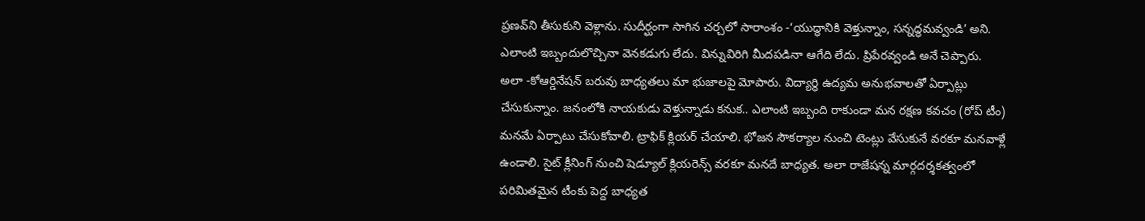ప్రణవ్‌ని తీసుకుని వెళ్లాను. సుదీర్ఘంగా సాగిన చర్చలో సారాంశం -‘యుద్ధానికి వెళ్తున్నాం, సన్నద్ధమవ్వండి’ అని. ఎలాంటి ఇబ్బందులొచ్చినా వెనకడుగు లేదు. విన్నువిరిగి మీదపడినా ఆగేది లేదు. ప్రిపేరవ్వండి అనే చెప్పారు. అలా -కోఆర్డినేషన్‌ బరువు బాధ్యతలు మా భుజాలపై మోపారు. విద్యార్థి ఉద్యమ అనుభవాలతో ఏర్పాట్లు చేసుకున్నాం. జనంలోకి నాయకుడు వెళ్తున్నాడు కనుక.. ఎలాంటి ఇబ్బంది రాకుండా మన రక్షణ కవచం (రోప్‌ టీం) మనమే ఏర్పాటు చేసుకోవాలి. ట్రాఫిక్‌ క్లియర్‌ చేయాలి. భోజన సౌకర్యాల నుంచి టెంట్లు వేసుకునే వరకూ మనవాళ్లే ఉండాలి. సైట్‌ క్లీనింగ్‌ నుంచి షెడ్యూల్‌ క్లియరెన్స్‌ వరకూ మనదే బాధ్యత. అలా రాజేషన్న మార్గదర్శకత్వంలో పరిమితమైన టీంకు పెద్ద బాధ్యత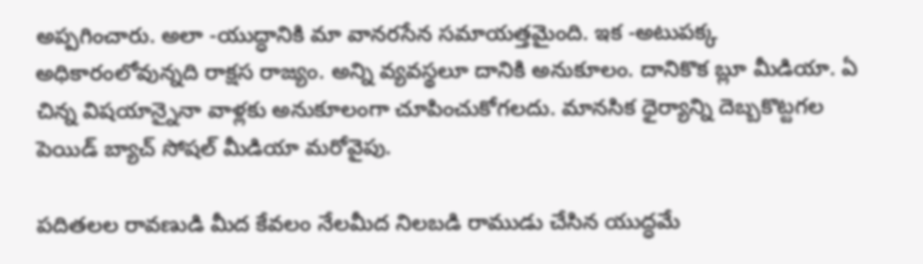అప్పగించారు. అలా -యుద్ధానికి మా వానరసేన సమాయత్తమైంది. ఇక -అటుపక్క అధికారంలోవున్నది రాక్షస రాజ్యం. అన్ని వ్యవస్థలూ దానికి అనుకూలం. దానికొక బ్లూ మీడియా. ఏ చిన్న విషయాన్నైనా వాళ్లకు అనుకూలంగా చూపించుకోగలదు. మానసిక ధైర్యాన్ని దెబ్బకొట్టగల పెయిడ్‌ బ్యాచ్‌ సోషల్‌ మీడియా మరోవైపు.

పదితలల రావణుడి మీద కేవలం నేలమీద నిలబడి రాముడు చేసిన యుద్ధమే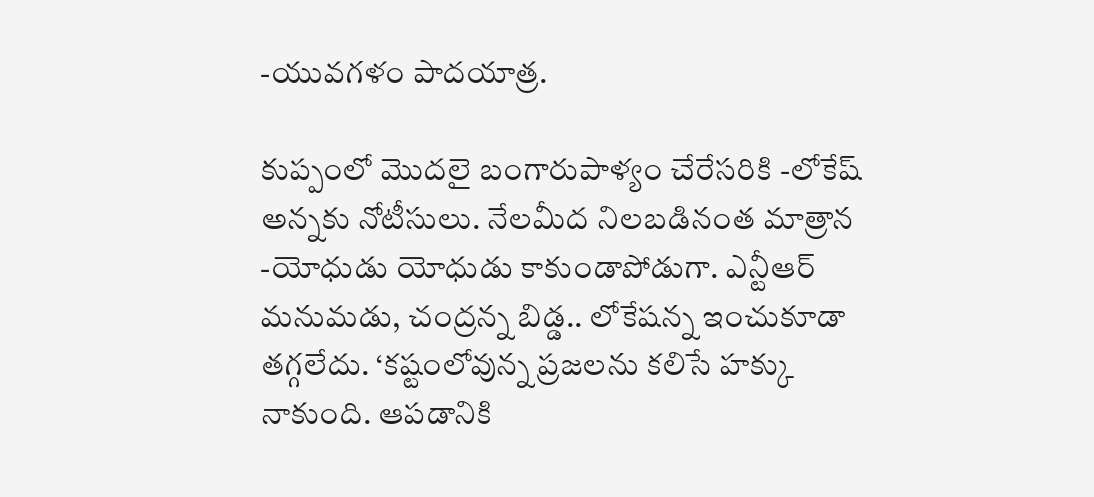-యువగళం పాదయాత్ర.

కుప్పంలో మొదలై బంగారుపాళ్యం చేరేసరికి -లోకేష్‌ అన్నకు నోటీసులు. నేలమీద నిలబడినంత మాత్రాన -యోధుడు యోధుడు కాకుండాపోడుగా. ఎన్టీఆర్‌ మనుమడు, చంద్రన్న బిడ్డ.. లోకేషన్న ఇంచుకూడా తగ్గలేదు. ‘కష్టంలోవున్న ప్రజలను కలిసే హక్కు నాకుంది. ఆపడానికి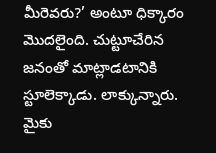మీరెవరు?’ అంటూ ధిక్కారం మొదలైంది. చుట్టూచేరిన జనంతో మాట్లాడటానికి స్టూలెక్కాడు. లాక్కున్నారు. మైకు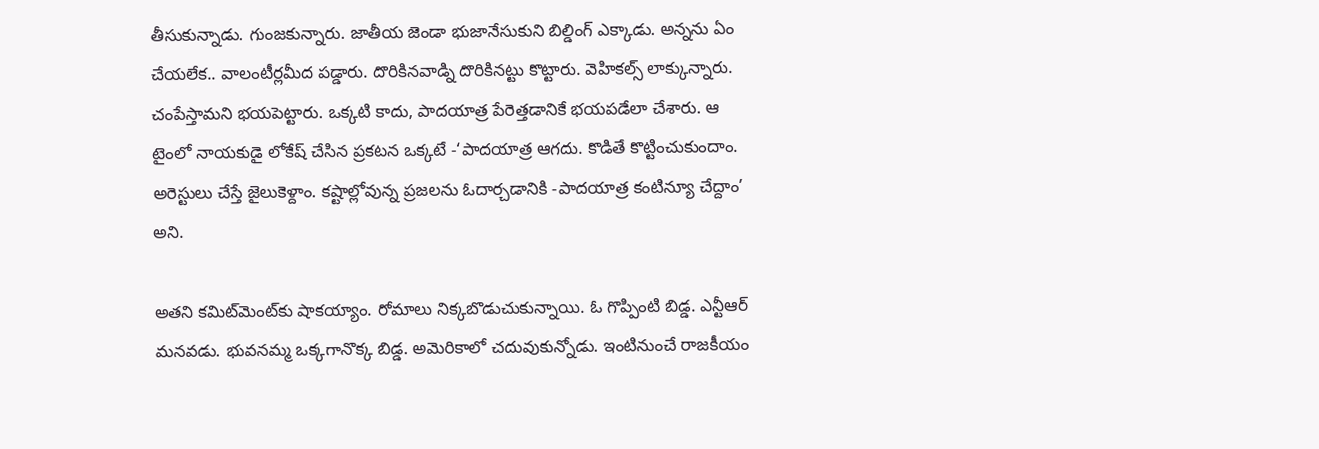తీసుకున్నాడు. గుంజకున్నారు. జాతీయ జెండా భుజానేసుకుని బిల్డింగ్‌ ఎక్కాడు. అన్నను ఏం చేయలేక.. వాలంటీర్లమీద పడ్డారు. దొరికినవాడ్ని దొరికినట్టు కొట్టారు. వెహికల్స్‌ లాక్కున్నారు. చంపేస్తామని భయపెట్టారు. ఒక్కటి కాదు, పాదయాత్ర పేరెత్తడానికే భయపడేలా చేశారు. ఆ టైంలో నాయకుడై లోకేష్‌ చేసిన ప్రకటన ఒక్కటే -‘పాదయాత్ర ఆగదు. కొడితే కొట్టించుకుందాం. అరెస్టులు చేస్తే జైలుకెళ్దాం. కష్టాల్లోవున్న ప్రజలను ఓదార్చడానికి -పాదయాత్ర కంటిన్యూ చేద్దాం’ అని.

అతని కమిట్‌మెంట్‌కు షాకయ్యాం. రోమాలు నిక్కబొడుచుకున్నాయి. ఓ గొప్పింటి బిడ్డ. ఎన్టీఆర్‌ మనవడు. భువనమ్మ ఒక్కగానొక్క బిడ్డ. అమెరికాలో చదువుకున్నోడు. ఇంటినుంచే రాజకీయం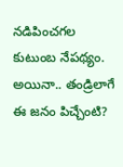నడిపించగల కుటుంబ నేపథ్యం. అయినా.. తండ్రిలాగే ఈ జనం పిచ్చేంటి?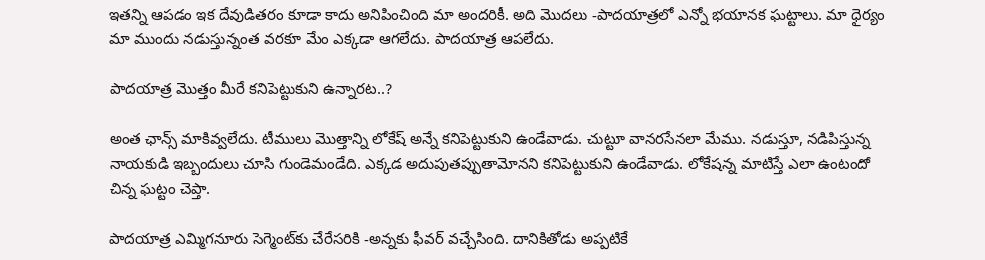ఇతన్ని ఆపడం ఇక దేవుడితరం కూడా కాదు అనిపించింది మా అందరికీ. అది మొదలు -పాదయాత్రలో ఎన్నో భయానక ఘట్టాలు. మా ధైర్యం మా ముందు నడుస్తున్నంత వరకూ మేం ఎక్కడా ఆగలేదు. పాదయాత్ర ఆపలేదు.

పాదయాత్ర మొత్తం మీరే కనిపెట్టుకుని ఉన్నారట..?

అంత ఛాన్స్‌ మాకివ్వలేదు. టీములు మొత్తాన్ని లోకేష్‌ అన్నే కనిపెట్టుకుని ఉండేవాడు. చుట్టూ వానరసేనలా మేము. నడుస్తూ, నడిపిస్తున్న నాయకుడి ఇబ్బందులు చూసి గుండెమండేది. ఎక్కడ అదుపుతప్పుతామోనని కనిపెట్టుకుని ఉండేవాడు. లోకేషన్న మాటిస్తే ఎలా ఉంటందో చిన్న ఘట్టం చెప్తా.

పాదయాత్ర ఎమ్మిగనూరు సెగ్మెంట్‌కు చేరేసరికి -అన్నకు ఫీవర్‌ వచ్చేసింది. దానికితోడు అప్పటికే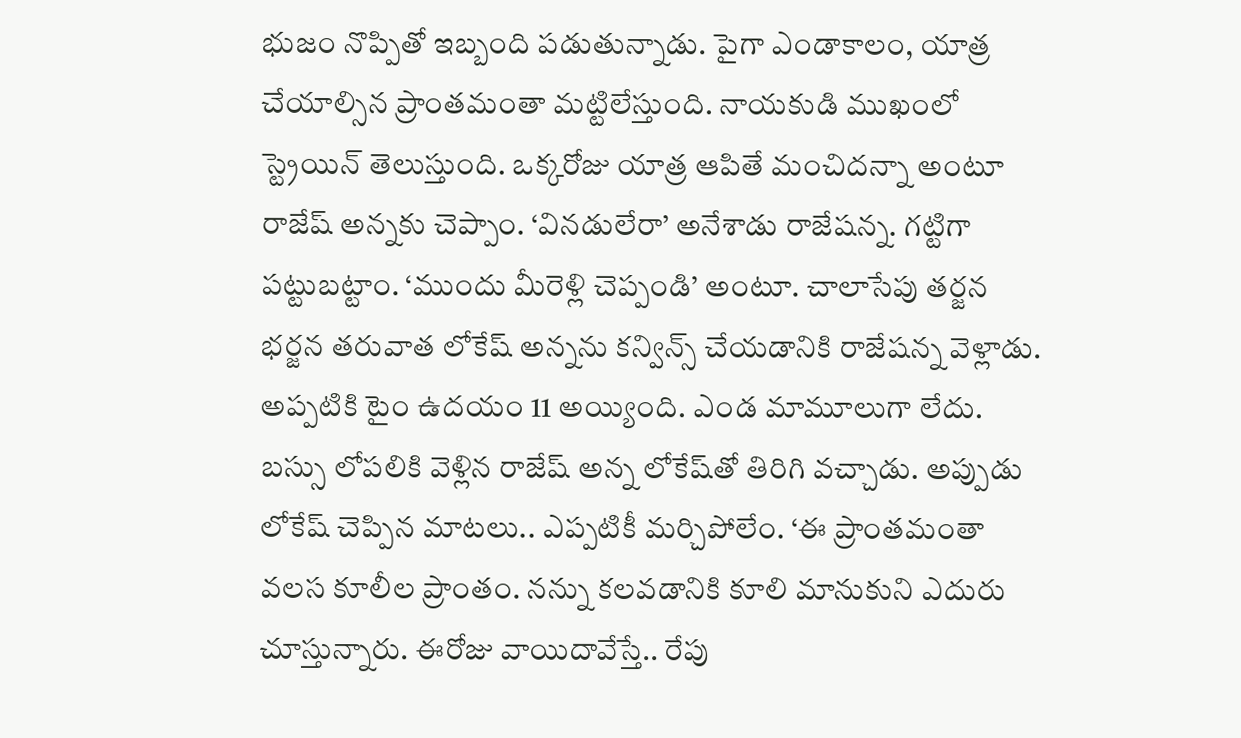భుజం నొప్పితో ఇబ్బంది పడుతున్నాడు. పైగా ఎండాకాలం, యాత్ర చేయాల్సిన ప్రాంతమంతా మట్టిలేస్తుంది. నాయకుడి ముఖంలో స్ట్రెయిన్‌ తెలుస్తుంది. ఒక్కరోజు యాత్ర ఆపితే మంచిదన్నా అంటూ రాజేష్‌ అన్నకు చెప్పాం. ‘వినడులేరా’ అనేశాడు రాజేషన్న. గట్టిగా పట్టుబట్టాం. ‘ముందు మీరెళ్లి చెప్పండి’ అంటూ. చాలాసేపు తర్జన భర్జన తరువాత లోకేష్‌ అన్నను కన్విన్స్‌ చేయడానికి రాజేషన్న వెళ్లాడు. అప్పటికి టైం ఉదయం 11 అయ్యింది. ఎండ మామూలుగా లేదు. బస్సు లోపలికి వెళ్లిన రాజేష్‌ అన్న లోకేష్‌తో తిరిగి వచ్చాడు. అప్పుడు లోకేష్‌ చెప్పిన మాటలు.. ఎప్పటికీ మర్చిపోలేం. ‘ఈ ప్రాంతమంతా వలస కూలీల ప్రాంతం. నన్ను కలవడానికి కూలి మానుకుని ఎదురు చూస్తున్నారు. ఈరోజు వాయిదావేస్తే.. రేపు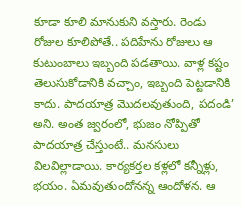కూడా కూలి మానుకుని వస్తారు. రెండు రోజుల కూలిపోతే.. పదిహేను రోజులు ఆ కుటుంబాలు ఇబ్బంది పడతాయి. వాళ్ల కష్టం తెలుసుకోడానికి వచ్చాం, ఇబ్బంది పెట్టడానికి కాదు. పాదయాత్ర మొదలవుతుంది, పదండి’ అని. అంత జ్వరంలో, భుజం నోప్పితో పాదయాత్ర చేస్తుంటే.. మనసులు విలవిల్లాడాయి. కార్యకర్తల కళ్లలో కన్నీళ్లు, భయం. ఏమవుతుందోనన్న ఆందోళన. ఆ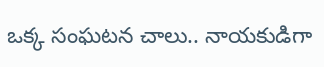ఒక్క సంఘటన చాలు.. నాయకుడిగా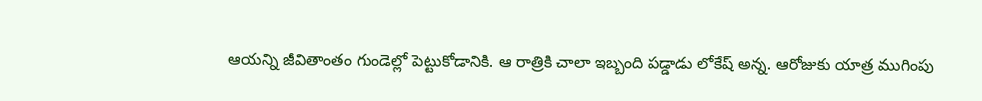ఆయన్ని జీవితాంతం గుండెల్లో పెట్టుకోడానికి. ఆ రాత్రికి చాలా ఇబ్బంది పడ్డాడు లోకేష్‌ అన్న. ఆరోజుకు యాత్ర ముగింపు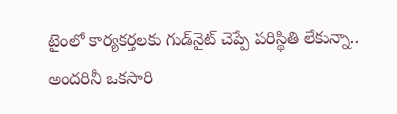టైంలో కార్యకర్తలకు గుడ్‌నైట్‌ చెప్పే పరిస్థితి లేకున్నా.. అందరినీ ఒకసారి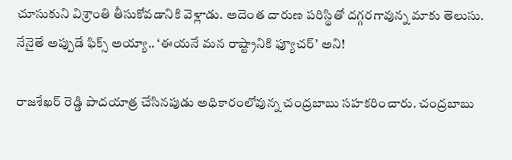చూసుకుని విశ్రాంతి తీసుకోవడానికి వెళ్లాడు. అదెంత దారుణ పరిస్థితో దగ్గరగావున్న మాకు తెలుసు. నేనైతే అప్పుడే ఫిక్స్‌ అయ్యా.. ‘ఈయనే మన రాష్ట్రానికి ఫ్యూచర్‌’ అని!

రాజశేఖర్‌ రెడ్డి పాదయాత్ర చేసినపుడు అధికారంలోవున్న చంద్రబాబు సహకరించారు. చంద్రబాబు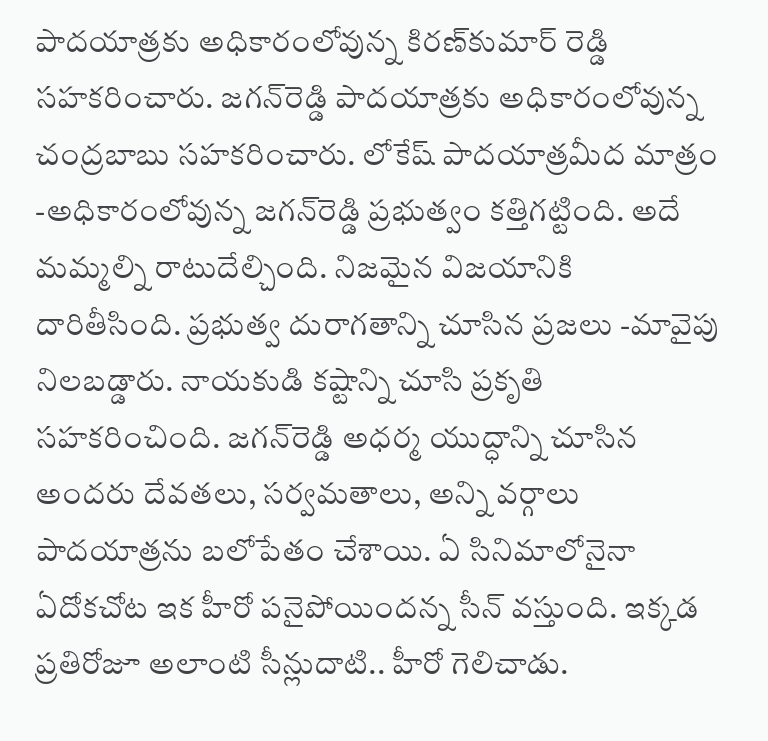పాదయాత్రకు అధికారంలోవున్న కిరణ్‌కుమార్‌ రెడ్డి సహకరించారు. జగన్‌రెడ్డి పాదయాత్రకు అధికారంలోవున్న చంద్రబాబు సహకరించారు. లోకేష్‌ పాదయాత్రమీద మాత్రం -అధికారంలోవున్న జగన్‌రెడ్డి ప్రభుత్వం కత్తిగట్టింది. అదే మమ్మల్ని రాటుదేల్చింది. నిజమైన విజయానికి దారితీసింది. ప్రభుత్వ దురాగతాన్ని చూసిన ప్రజలు -మావైపు నిలబడ్డారు. నాయకుడి కష్టాన్ని చూసి ప్రకృతి సహకరించింది. జగన్‌రెడ్డి అధర్మ యుద్ధాన్ని చూసిన అందరు దేవతలు, సర్వమతాలు, అన్ని వర్గాలు పాదయాత్రను బలోపేతం చేశాయి. ఏ సినిమాలోనైనా ఏదోకచోట ఇక హీరో పనైపోయిందన్న సీన్‌ వస్తుంది. ఇక్కడ ప్రతిరోజూ అలాంటి సీన్లుదాటి.. హీరో గెలిచాడు.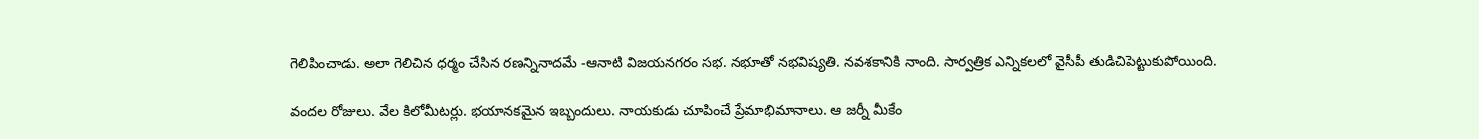గెలిపించాడు. అలా గెలిచిన ధర్మం చేసిన రణన్నినాదమే -ఆనాటి విజయనగరం సభ. నభూతో నభవిష్యతి. నవశకానికి నాంది. సార్వత్రిక ఎన్నికలలో వైసీపీ తుడిచిపెట్టుకుపోయింది.

వందల రోజులు. వేల కిలోమీటర్లు. భయానకమైన ఇబ్బందులు. నాయకుడు చూపించే ప్రేమాభిమానాలు. ఆ జర్నీ మీకేం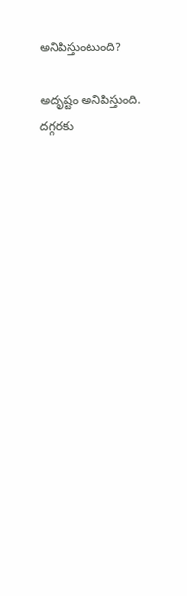అనిపిస్తుంటుంది?

అదృష్టం అనిపిస్తుంది. దగ్గరకు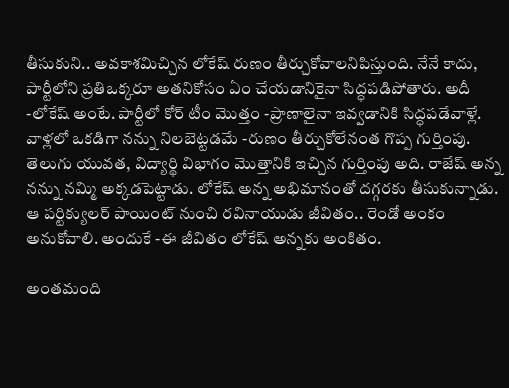తీసుకుని.. అవకాశమిచ్చిన లోకేష్‌ రుణం తీర్చుకోవాలనిపిస్తుంది. నేనే కాదు, పార్టీలోని ప్రతిఒక్కరూ అతనికోసం ఏం చేయడానికైనా సిద్ధపడిపోతారు. అదీ -లోకేష్‌ అంటే. పార్టీలో కోర్‌ టీం మొత్తం -ప్రాణాలైనా ఇవ్వడానికి సిద్ధపడేవాళ్లే. వాళ్లలో ఒకడిగా నన్ను నిలబెట్టడమే -రుణం తీర్చుకోలేనంత గొప్ప గుర్తింపు. తెలుగు యువత, విద్యార్థి విభాగం మొత్తానికి ఇచ్చిన గుర్తింపు అది. రాజేష్‌ అన్న నన్ను నమ్మి అక్కడపెట్టాడు. లోకేష్‌ అన్న అభిమానంతో దగ్గరకు తీసుకున్నాడు. ఆ పర్టిక్యులర్‌ పాయింట్‌ నుంచి రవినాయుడు జీవితం.. రెండో అంకం అనుకోవాలి. అందుకే -ఈ జీవితం లోకేష్‌ అన్నకు అంకితం.

అంతమంది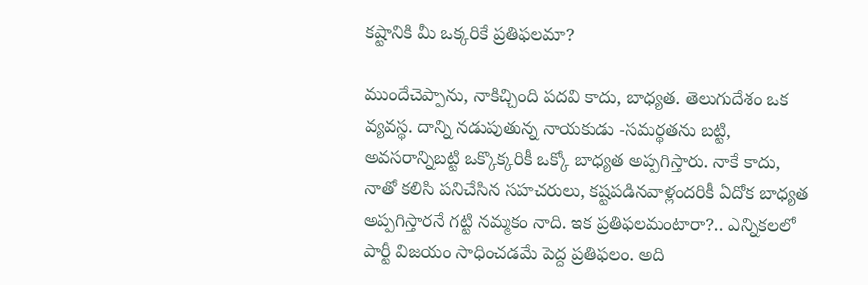కష్టానికి మీ ఒక్కరికే ప్రతిఫలమా?

ముందేచెప్పాను, నాకిచ్చింది పదవి కాదు, బాధ్యత. తెలుగుదేశం ఒక వ్యవస్థ. దాన్ని నడుపుతున్న నాయకుడు -సమర్థతను బట్టి, అవసరాన్నిబట్టి ఒక్కొక్కరికీ ఒక్కో బాధ్యత అప్పగిస్తారు. నాకే కాదు, నాతో కలిసి పనిచేసిన సహచరులు, కష్టపడినవాళ్లందరికీ ఏదోక బాధ్యత అప్పగిస్తారనే గట్టి నమ్మకం నాది. ఇక ప్రతిఫలమంటారా?.. ఎన్నికలలో పార్టీ విజయం సాధించడమే పెద్ద ప్రతిఫలం. అది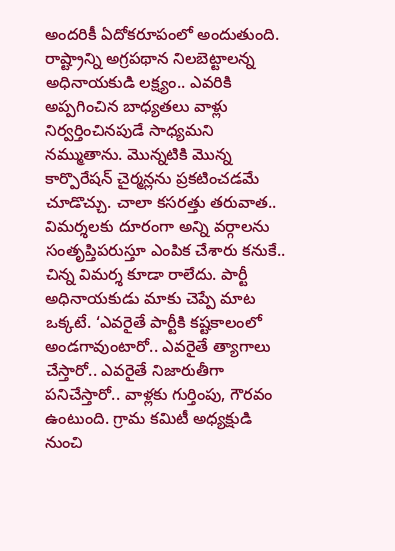అందరికీ ఏదోకరూపంలో అందుతుంది. రాష్ట్రాన్ని అగ్రపథాన నిలబెట్టాలన్న అధినాయకుడి లక్ష్యం.. ఎవరికి అప్పగించిన బాధ్యతలు వాళ్లు నిర్వర్తించినపుడే సాధ్యమని నమ్ముతాను. మొన్నటికి మొన్న కార్పొరేషన్‌ చైర్మన్లను ప్రకటించడమే చూడొచ్చు. చాలా కసరత్తు తరువాత.. విమర్శలకు దూరంగా అన్ని వర్గాలను సంతృప్తిపరుస్తూ ఎంపిక చేశారు కనుకే.. చిన్న విమర్శ కూడా రాలేదు. పార్టీ అధినాయకుడు మాకు చెప్పే మాట ఒక్కటే. ‘ఎవరైతే పార్టీకి కష్టకాలంలో అండగావుంటారో.. ఎవరైతే త్యాగాలు చేస్తారో.. ఎవరైతే నిజారుతీగా పనిచేస్తారో.. వాళ్లకు గుర్తింపు, గౌరవం ఉంటుంది. గ్రామ కమిటీ అధ్యక్షుడి నుంచి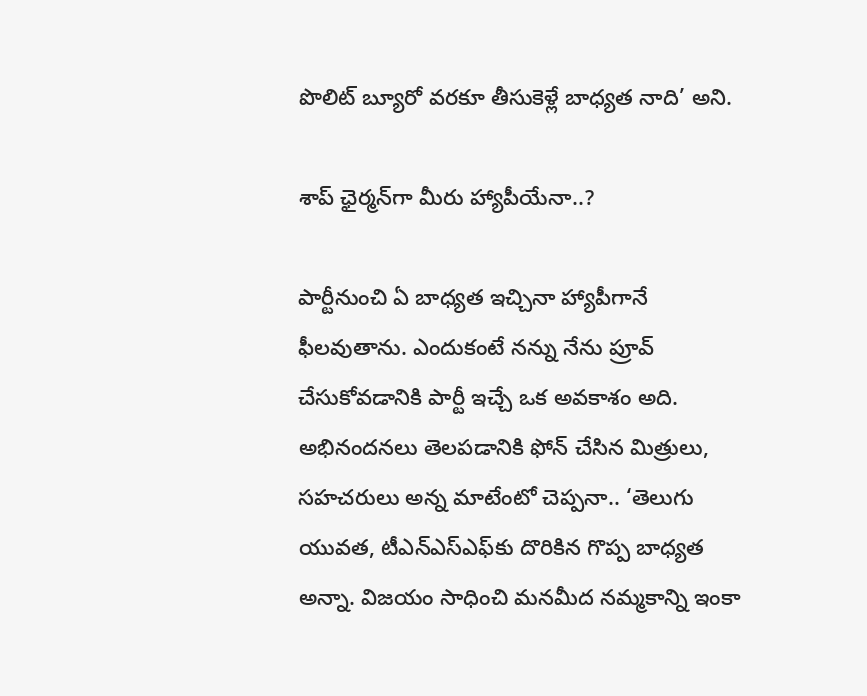పొలిట్‌ బ్యూరో వరకూ తీసుకెళ్లే బాధ్యత నాది’ అని.

శాప్‌ ఛైర్మన్‌గా మీరు హ్యాపీయేనా..?

పార్టీనుంచి ఏ బాధ్యత ఇచ్చినా హ్యాపీగానే ఫీలవుతాను. ఎందుకంటే నన్ను నేను ప్రూవ్‌ చేసుకోవడానికి పార్టీ ఇచ్చే ఒక అవకాశం అది. అభినందనలు తెలపడానికి ఫోన్‌ చేసిన మిత్రులు, సహచరులు అన్న మాటేంటో చెప్పనా.. ‘తెలుగు యువత, టీఎన్‌ఎస్‌ఎఫ్‌కు దొరికిన గొప్ప బాధ్యత అన్నా. విజయం సాధించి మనమీద నమ్మకాన్ని ఇంకా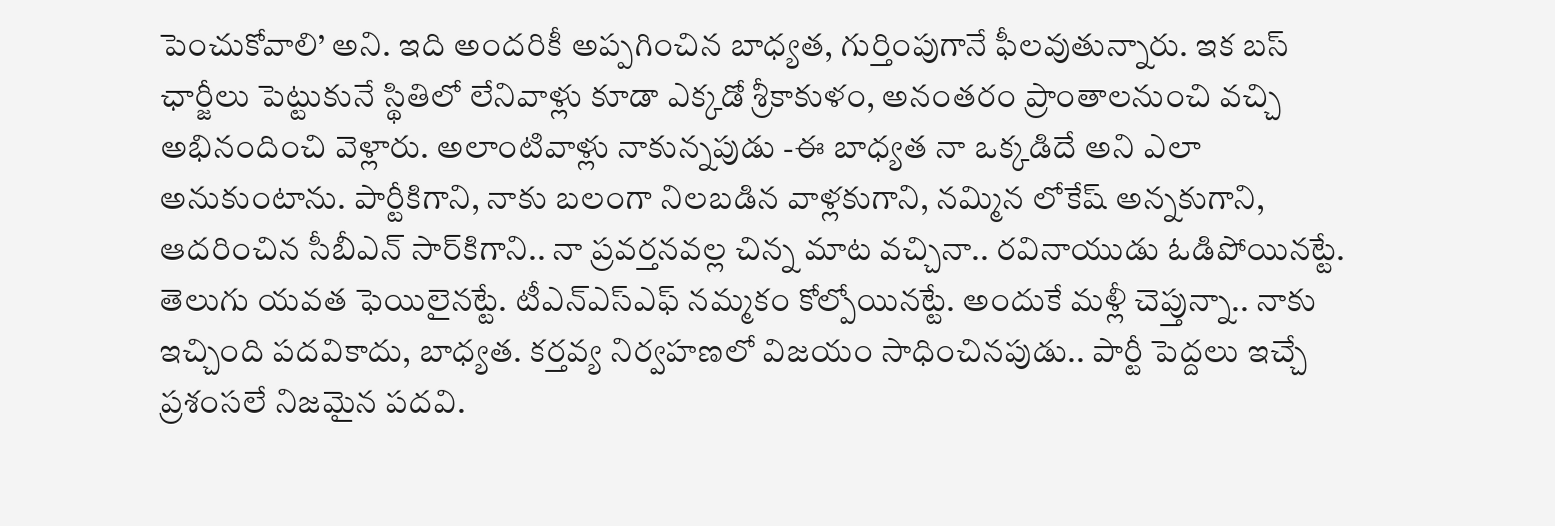పెంచుకోవాలి’ అని. ఇది అందరికీ అప్పగించిన బాధ్యత, గుర్తింపుగానే ఫీలవుతున్నారు. ఇక బస్‌ ఛార్జీలు పెట్టుకునే స్థితిలో లేనివాళ్లు కూడా ఎక్కడో శ్రీకాకుళం, అనంతరం ప్రాంతాలనుంచి వచ్చి అభినందించి వెళ్లారు. అలాంటివాళ్లు నాకున్నపుడు -ఈ బాధ్యత నా ఒక్కడిదే అని ఎలా అనుకుంటాను. పార్టీకిగాని, నాకు బలంగా నిలబడిన వాళ్లకుగాని, నమ్మిన లోకేష్‌ అన్నకుగాని, ఆదరించిన సీబీఎన్‌ సార్‌కిగాని.. నా ప్రవర్తనవల్ల చిన్న మాట వచ్చినా.. రవినాయుడు ఓడిపోయినట్టే. తెలుగు యవత ఫెయిలైనట్టే. టీఎన్‌ఎస్‌ఎఫ్‌ నమ్మకం కోల్పోయినట్టే. అందుకే మళ్లీ చెప్తున్నా.. నాకు ఇచ్చింది పదవికాదు, బాధ్యత. కర్తవ్య నిర్వహణలో విజయం సాధించినపుడు.. పార్టీ పెద్దలు ఇచ్చే ప్రశంసలే నిజమైన పదవి.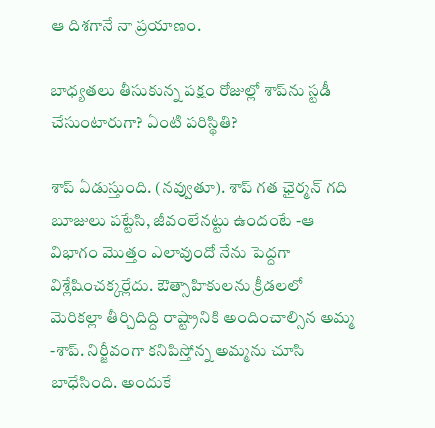ఆ దిశగానే నా ప్రయాణం.

బాధ్యతలు తీసుకున్న పక్షం రోజుల్లో శాప్‌ను స్టడీ చేసుంటారుగా? ఏంటి పరిస్థితి?

శాప్‌ ఏడుస్తుంది. (నవ్వుతూ). శాప్‌ గత ఛైర్మన్‌ గది బూజులు పట్టేసి, జీవంలేనట్టు ఉందంటే -ఆ విభాగం మొత్తం ఎలావుందో నేను పెద్దగా విశ్లేషించక్కర్లేదు. ఔత్సాహికులను క్రీడలలో మెరికల్లా తీర్చిదిద్ది రాష్ట్రానికి అందించాల్సిన అమ్మ -శాప్‌. నిర్జీవంగా కనిపిస్తోన్న అమ్మను చూసి బాధేసింది. అందుకే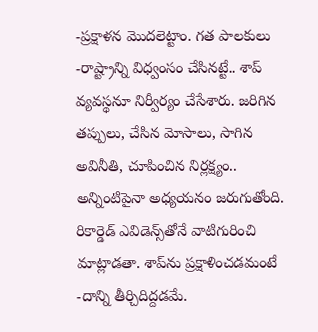-ప్రక్షాళన మొదలెట్టాం. గత పాలకులు -రాష్ట్రాన్ని విధ్వంసం చేసినట్టే.. శాప్‌ వ్యవస్థనూ నిర్వీర్యం చేసేశారు. జరిగిన తప్పులు, చేసిన మోసాలు, సాగిన అవినీతి, చూపించిన నిర్లక్ష్యం.. అన్నింటిపైనా అధ్యయనం జరుగుతోంది. రికార్డెడ్‌ ఎవిడెన్స్‌తోనే వాటిగురించి మాట్లాడతా. శాప్‌ను ప్రక్షాళించడమంటే -దాన్ని తీర్చిదిద్దడమే.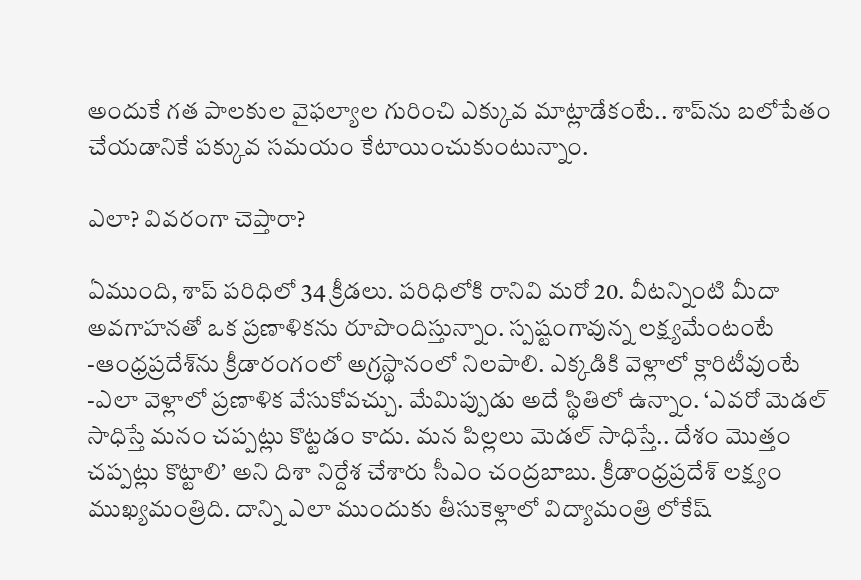అందుకే గత పాలకుల వైఫల్యాల గురించి ఎక్కువ మాట్లాడేకంటే.. శాప్‌ను బలోపేతం చేయడానికే పక్కువ సమయం కేటాయించుకుంటున్నాం.

ఎలా? వివరంగా చెప్తారా?

ఏముంది, శాప్‌ పరిధిలో 34 క్రీడలు. పరిధిలోకి రానివి మరో 20. వీటన్నింటి మీదా అవగాహనతో ఒక ప్రణాళికను రూపొందిస్తున్నాం. స్పష్టంగావున్న లక్ష్యమేంటంటే -ఆంధ్రప్రదేశ్‌ను క్రీడారంగంలో అగ్రస్థానంలో నిలపాలి. ఎక్కడికి వెళ్లాలో క్లారిటీవుంటే -ఎలా వెళ్లాలో ప్రణాళిక వేసుకోవచ్చు. మేమిప్పుడు అదే స్థితిలో ఉన్నాం. ‘ఎవరో మెడల్‌ సాధిస్తే మనం చప్పట్లు కొట్టడం కాదు. మన పిల్లలు మెడల్‌ సాధిస్తే.. దేశం మొత్తం చప్పట్లు కొట్టాలి’ అని దిశా నిర్దేశ చేశారు సీఎం చంద్రబాబు. క్రీడాంధ్రప్రదేశ్‌ లక్ష్యం ముఖ్యమంత్రిది. దాన్ని ఎలా ముందుకు తీసుకెళ్లాలో విద్యామంత్రి లోకేష్‌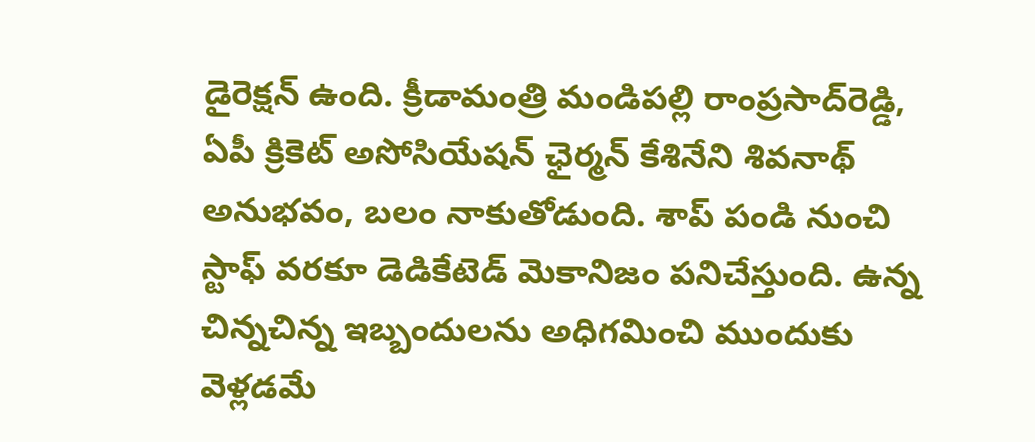డైరెక్షన్‌ ఉంది. క్రీడామంత్రి మండిపల్లి రాంప్రసాద్‌రెడ్డి, ఏపీ క్రికెట్‌ అసోసియేషన్‌ ఛైర్మన్‌ కేశినేని శివనాథ్‌ అనుభవం, బలం నాకుతోడుంది. శాప్‌ పండి నుంచి స్టాఫ్‌ వరకూ డెడికేటెడ్‌ మెకానిజం పనిచేస్తుంది. ఉన్న చిన్నచిన్న ఇబ్బందులను అధిగమించి ముందుకు వెళ్లడమే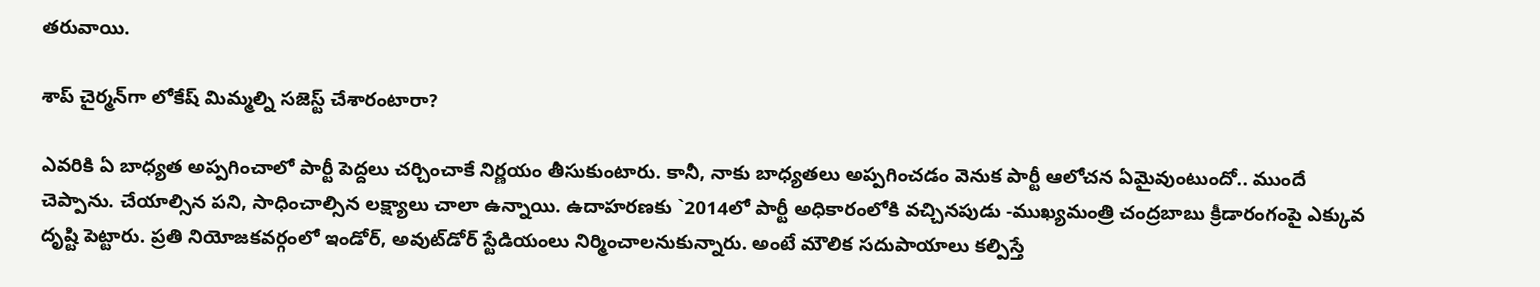తరువాయి.

శాప్‌ చైర్మన్‌గా లోకేష్‌ మిమ్మల్ని సజెస్ట్‌ చేశారంటారా?

ఎవరికి ఏ బాధ్యత అప్పగించాలో పార్టీ పెద్దలు చర్చించాకే నిర్ణయం తీసుకుంటారు. కానీ, నాకు బాధ్యతలు అప్పగించడం వెనుక పార్టీ ఆలోచన ఏమైవుంటుందో.. ముందే చెప్పాను. చేయాల్సిన పని, సాధించాల్సిన లక్ష్యాలు చాలా ఉన్నాయి. ఉదాహరణకు `2014లో పార్టీ అధికారంలోకి వచ్చినపుడు -ముఖ్యమంత్రి చంద్రబాబు క్రీడారంగంపై ఎక్కువ దృష్టి పెట్టారు. ప్రతి నియోజకవర్గంలో ఇండోర్‌, అవుట్‌డోర్‌ స్టేడియంలు నిర్మించాలనుకున్నారు. అంటే మౌలిక సదుపాయాలు కల్పిస్తే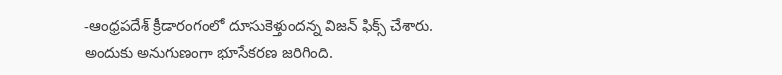-ఆంధ్రపదేశ్‌ క్రీడారంగంలో దూసుకెళ్తుందన్న విజన్‌ ఫిక్స్‌ చేశారు. అందుకు అనుగుణంగా భూసేకరణ జరిగింది.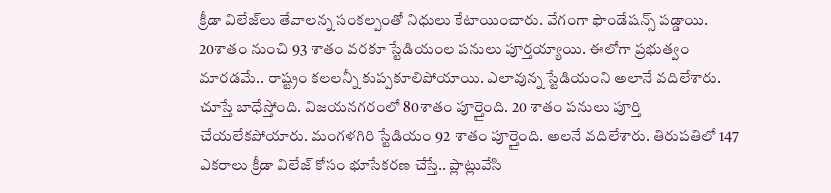క్రీడా విలేజ్‌లు తేవాలన్న సంకల్పంతో నిధులు కేటాయించారు. వేగంగా ఫౌండేషన్స్‌ పడ్డాయి. 20శాతం నుంచి 93 శాతం వరకూ స్టేడియంల పనులు పూర్తయ్యాయి. ఈలోగా ప్రభుత్వం మారడమే.. రాష్ట్రం కలలన్నీ కుప్పకూలిపోయాయి. ఎలావున్న స్టేడియంని అలానే వదిలేశారు. చూస్తే బాధేస్తోంది. విజయనగరంలో 80శాతం పూర్తైంది. 20 శాతం పనులు పూర్తి చేయలేకపోయారు. మంగళగిరి స్టేడియం 92 శాతం పూర్తైంది. అలనే వదిలేశారు. తిరుపతిలో 147 ఎకరాలు క్రీడా విలేజ్‌ కోసం భూసేకరణ చేస్తే.. ప్లాట్లువేసి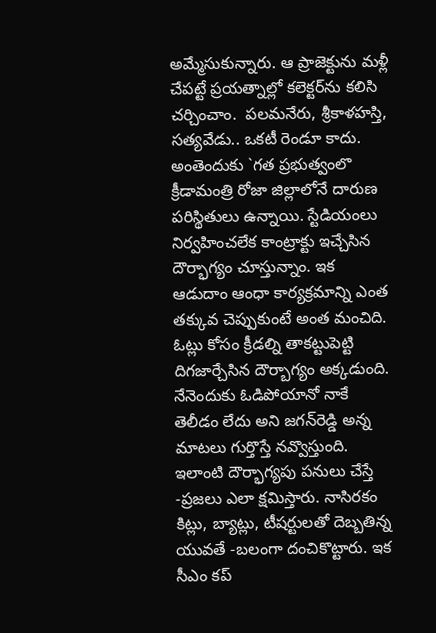అమ్మేసుకున్నారు. ఆ ప్రాజెక్టును మళ్లీ చేపట్టే ప్రయత్నాల్లో కలెక్టర్‌ను కలిసి చర్చించాం.  పలమనేరు, శ్రీకాళహస్తి, సత్యవేడు.. ఒకటీ రెండూ కాదు. అంతెందుకు `గత ప్రభుత్వంలొ క్రీడామంత్రి రోజా జిల్లాలోనే దారుణ పరిస్థితులు ఉన్నాయి. స్టేడియంలు నిర్వహించలేక కాంట్రాక్టు ఇచ్చేసిన దౌర్భాగ్యం చూస్తున్నాం. ఇక ఆడుదాం ఆంధా కార్యక్రమాన్ని ఎంత తక్కువ చెప్పుకుంటే అంత మంచిది. ఓట్లు కోసం క్రీడల్ని తాకట్టుపెట్టి దిగజార్చేసిన దౌర్బాగ్యం అక్కడుంది. నేనెందుకు ఓడిపోయానో నాకే తెలీడం లేదు అని జగన్‌రెడ్డి అన్న మాటలు గుర్తొస్తే నవ్వొస్తుంది. ఇలాంటి దౌర్భాగ్యపు పనులు చేస్తే -ప్రజలు ఎలా క్షమిస్తారు. నాసిరకం కిట్లు, బ్యాట్లు, టీషర్టులతో దెబ్బతిన్న యువతే -బలంగా దంచికొట్టారు. ఇక సీఎం కప్‌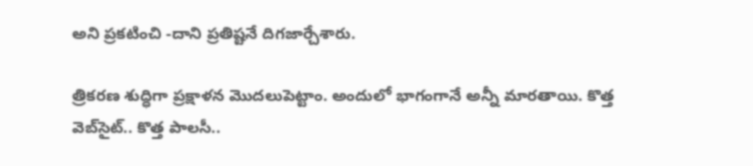అని ప్రకటించి -దాని ప్రతిష్టనే దిగజార్చేశారు.

త్రికరణ శుద్ధిగా ప్రక్షాళన మొదలుపెట్టాం. అందులో భాగంగానే అన్నీ మారతాయి. కొత్త వెబ్‌సైట్‌.. కొత్త పాలసీ..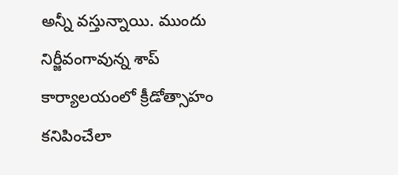అన్నీ వస్తున్నాయి. ముందు నిర్జీవంగావున్న శాప్‌ కార్యాలయంలో క్రీడోత్సాహం కనిపించేలా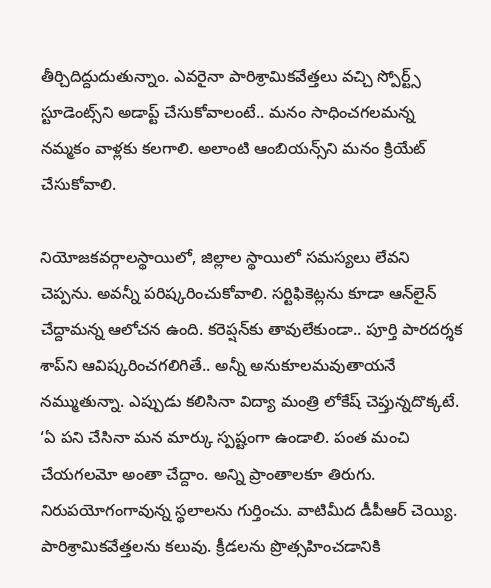తీర్చిదిద్దుదుతున్నాం. ఎవరైనా పారిశ్రామికవేత్తలు వచ్చి స్పోర్ట్స్‌ స్టూడెంట్స్‌ని అడాప్ట్‌ చేసుకోవాలంటే.. మనం సాధించగలమన్న నమ్మకం వాళ్లకు కలగాలి. అలాంటి ఆంబియన్స్‌ని మనం క్రియేట్‌ చేసుకోవాలి.

నియోజకవర్గాలస్థాయిలో, జిల్లాల స్థాయిలో సమస్యలు లేవని చెప్పను. అవన్నీ పరిష్కరించుకోవాలి. సర్టిఫికెట్లను కూడా ఆన్‌లైన్‌ చేద్దామన్న ఆలోచన ఉంది. కరెప్షన్‌కు తావులేకుండా.. పూర్తి పారదర్శక శాప్‌ని ఆవిష్కరించగలిగితే.. అన్నీ అనుకూలమవుతాయనే నమ్ముతున్నా. ఎప్పుడు కలిసినా విద్యా మంత్రి లోకేష్‌ చెప్తున్నదొక్కటే. ‘ఏ పని చేసినా మన మార్కు స్పష్టంగా ఉండాలి. పంత మంచి చేయగలమో అంతా చేద్దాం. అన్ని ప్రాంతాలకూ తిరుగు. నిరుపయోగంగావున్న స్థలాలను గుర్తించు. వాటిమీద డీపీఆర్‌ చెయ్యి. పారిశ్రామికవేత్తలను కలువు. క్రీడలను ప్రొత్సహించడానికి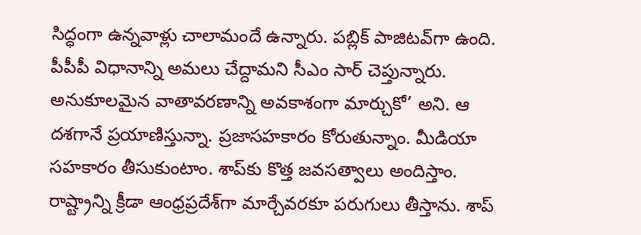సిద్ధంగా ఉన్నవాళ్లు చాలామందే ఉన్నారు. పబ్లిక్‌ పాజిటవ్‌గా ఉంది. పీపీపీ విధానాన్ని అమలు చేద్దామని సీఎం సార్‌ చెప్తున్నారు. అనుకూలమైన వాతావరణాన్ని అవకాశంగా మార్చుకో’ అని. ఆ దశగానే ప్రయాణిస్తున్నా. ప్రజాసహకారం కోరుతున్నాం. మీడియా సహకారం తీసుకుంటాం. శాప్‌కు కొత్త జవసత్వాలు అందిస్తాం. రాష్ట్రాన్ని క్రీడా ఆంధ్రప్రదేశ్‌గా మార్చేవరకూ పరుగులు తీస్తాను. శాప్‌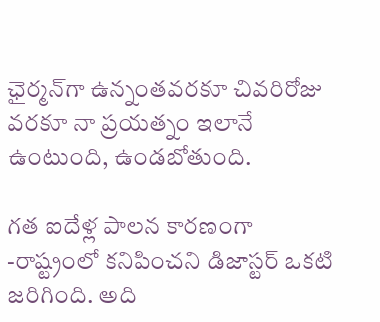ఛైర్మన్‌గా ఉన్నంతవరకూ చివరిరోజు వరకూ నా ప్రయత్నం ఇలానే ఉంటుంది, ఉండబోతుంది.

గత ఐదేళ్ల పాలన కారణంగా -రాష్ట్రంలో కనిపించని డిజాస్టర్‌ ఒకటి జరిగింది. అది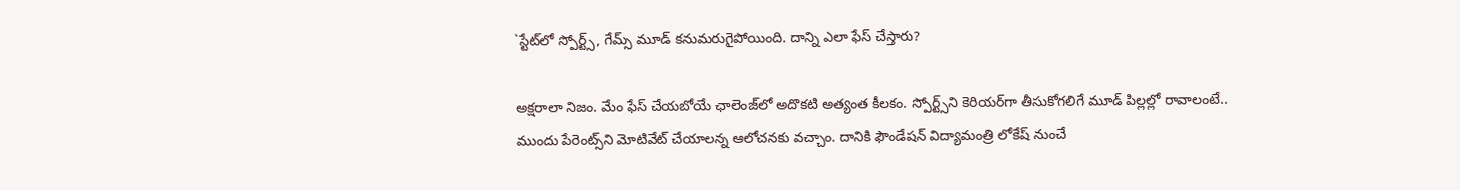`స్టేట్‌లో స్పోర్ట్స్‌, గేమ్స్‌ మూడ్‌ కనుమరుగైపోయింది. దాన్ని ఎలా ఫేస్‌ చేస్తారు?

అక్షరాలా నిజం. మేం ఫేస్‌ చేయబోయే ఛాలెంజ్‌లో అదొకటి అత్యంత కీలకం. స్పోర్ట్స్‌ని కెరియర్‌గా తీసుకోగలిగే మూడ్‌ పిల్లల్లో రావాలంటే.. ముందు పేరెంట్స్‌ని మోటివేట్‌ చేయాలన్న ఆలోచనకు వచ్చాం. దానికి ఫౌండేషన్‌ విద్యామంత్రి లోకేష్‌ నుంచే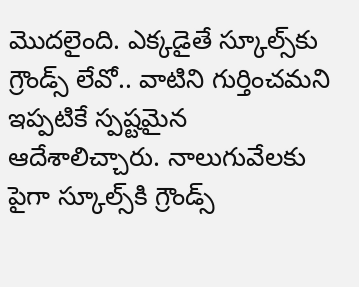మొదలైంది. ఎక్కడైతే స్కూల్స్‌కు గ్రౌండ్స్‌ లేవో.. వాటిని గుర్తించమని ఇప్పటికే స్పష్టమైన ఆదేశాలిచ్చారు. నాలుగువేలకు పైగా స్కూల్స్‌కి గ్రౌండ్స్‌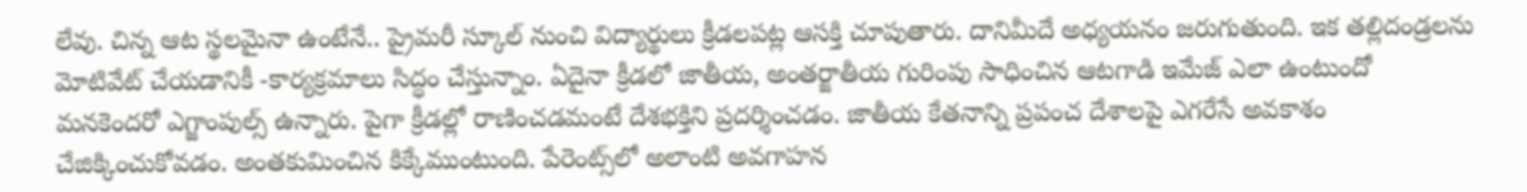లేవు. చిన్న ఆట స్థలమైనా ఉంటేనే.. ప్రైమరీ స్కూల్‌ నుంచి విద్యార్థులు క్రీడలపట్ల ఆసక్తి చూపుతారు. దానిమీదే అధ్యయనం జరుగుతుంది. ఇక తల్లిదండ్రలను మోటివేట్‌ చేయడానికీ -కార్యక్రమాలు సిద్ధం చేస్తున్నాం. ఏదైనా క్రీడలో జాతీయ, అంతర్జాతీయ గురింపు సాధించిన ఆటగాడి ఇమేజ్‌ ఎలా ఉంటుందో మనకెందరో ఎగ్జాంపుల్స్‌ ఉన్నారు. పైగా క్రీడల్లో రాణించడమంటే దేశభక్తిని ప్రదర్శించడం. జాతీయ కేతనాన్ని ప్రపంచ దేశాలపై ఎగరేసే అవకాశం చేజిక్కించుకోవడం. అంతకుమించిన కిక్కేముంటుంది. పేరెంట్స్‌లో అలాంటి అవగాహన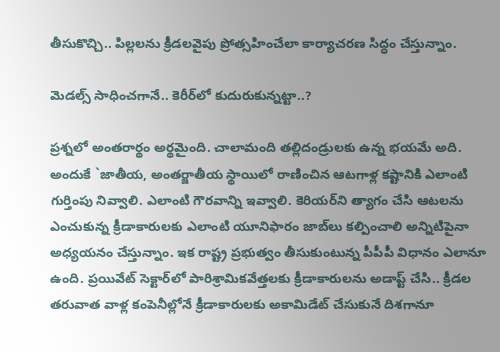తీసుకొచ్చి.. పిల్లలను క్రీడలవైపు ప్రోత్సహించేలా కార్యాచరణ సిద్ధం చేస్తున్నాం.

మెడల్స్‌ సాధించగానే.. కెరీర్‌లో కుదురుకున్నట్టా..?

ప్రశ్నలో అంతరార్థం అర్థమైంది. చాలామంది తల్లిదండ్రులకు ఉన్న భయమే అది. అందుకే `జాతీయ, అంతర్జాతీయ స్థాయిలో రాణించిన ఆటగాళ్ల కష్టానికి ఎలాంటి గుర్తింపు నివ్వాలి. ఎలాంటి గౌరవాన్ని ఇవ్వాలి. కెరియర్‌ని త్యాగం చేసి ఆటలను ఎంచుకున్న క్రీడాకారులకు ఎలాంటి యూనిఫారం జాబ్‌లు కల్పించాలి అన్నిటిపైనా అధ్యయనం చేస్తున్నాం. ఇక రాష్ట్ర ప్రభుత్వం తీసుకుంటున్న పీపీపీ విధానం ఎలానూ ఉంది. ప్రయివేట్‌ సెక్టార్‌లో పారిశ్రామికవేత్తలకు క్రీడాకారులను అడాప్ట్‌ చేసి.. క్రీడల తరువాత వాళ్ల కంపెనీల్లోనే క్రీడాకారులకు అకామిడేట్‌ చేసుకునే దిశగానూ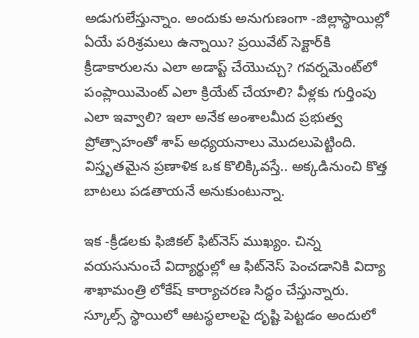అడుగులేస్తున్నాం. అందుకు అనుగుణంగా -జిల్లాస్థాయిల్లో ఏయే పరిశ్రమలు ఉన్నాయి? ప్రయివేట్‌ సెక్టార్‌కి క్రీడాకారులను ఎలా అడాప్ట్‌ చేయొచ్చు? గవర్నమెంట్‌లో పంప్లాయిమెంట్‌ ఎలా క్రియేట్‌ చేయాలి? వీళ్లకు గుర్తింపు ఎలా ఇవ్వాలి? ఇలా అనేక అంశాలమీద ప్రభుత్వ ప్రోత్సాహంతో శాప్‌ అధ్యయనాలు మొదలుపెట్టింది. విస్తృతమైన ప్రణాళిక ఒక కొలిక్కివస్తే.. అక్కడినుంచి కొత్త బాటలు పడతాయనే అనుకుంటున్నా.

ఇక -క్రీడలకు ఫిజికల్‌ ఫిట్‌నెస్‌ ముఖ్యం. చిన్న వయసునుంచే విద్యార్థుల్లో ఆ ఫిట్‌నెస్‌ పెంచడానికి విద్యా శాఖామంత్రి లోకేష్‌ కార్యాచరణ సిద్ధం చేస్తున్నారు. స్కూల్స్‌ స్థాయిలో ఆటస్థలాలపై దృష్టి పెట్టడం అందులో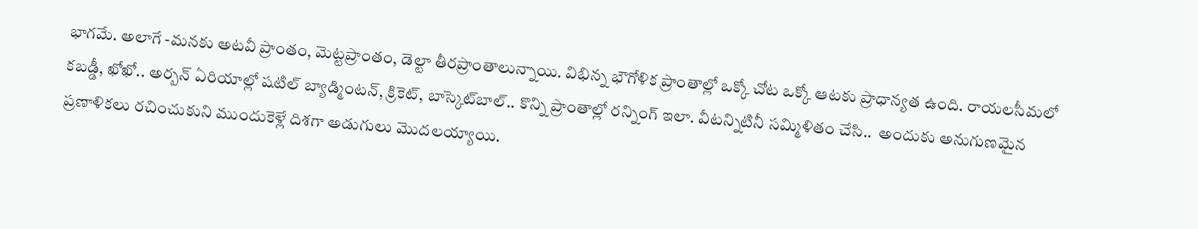భాగమే. అలాగే -మనకు అటవీ ప్రాంతం, మెట్టప్రాంతం, డెల్టా తీరప్రాంతాలున్నాయి. విభిన్న భౌగోళిక ప్రాంతాల్లో ఒక్కో చోట ఒక్కో ఆటకు ప్రాధాన్యత ఉంది. రాయలసీమలో కబడ్డీ, ఖోఖో.. అర్బన్‌ ఏరియాల్లో షటిల్‌ బ్యాడ్మింటన్‌, క్రికెట్‌, బాస్కెట్‌బాల్‌.. కొన్ని ప్రాంతాల్లో రన్నింగ్‌ ఇలా. వీటన్నిటినీ సమ్మిళితం చేసి..  అందుకు అనుగుణమైన ప్రణాళికలు రచించుకుని ముందుకెళ్లే దిశగా అడుగులు మొదలయ్యాయి.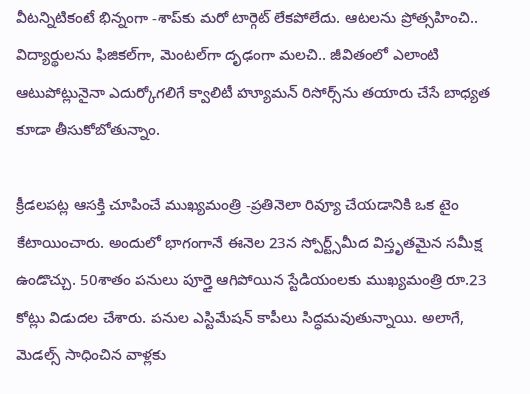వీటన్నిటికంటే భిన్నంగా -శాప్‌కు మరో టార్గెట్‌ లేకపోలేదు. ఆటలను ప్రోత్సహించి.. విద్యార్థులను ఫిజికల్‌గా, మెంటల్‌గా దృఢంగా మలచి.. జీవితంలో ఎలాంటి ఆటుపోట్లునైనా ఎదుర్కోగలిగే క్వాలిటీ హ్యూమన్‌ రిసోర్స్‌ను తయారు చేసే బాధ్యత కూడా తీసుకోబోతున్నాం.

క్రీడలపట్ల ఆసక్తి చూపించే ముఖ్యమంత్రి -ప్రతినెలా రివ్యూ చేయడానికి ఒక టైం కేటాయించారు. అందులో భాగంగానే ఈనెల 23న స్పోర్ట్స్‌మీద విస్తృతమైన సమీక్ష ఉండొచ్చు. 50శాతం పనులు పూర్తై ఆగిపోయిన స్టేడియంలకు ముఖ్యమంత్రి రూ.23 కోట్లు విడుదల చేశారు. పనుల ఎస్టిమేషన్‌ కాపీలు సిద్ధమవుతున్నాయి. అలాగే, మెడల్స్‌ సాధించిన వాళ్లకు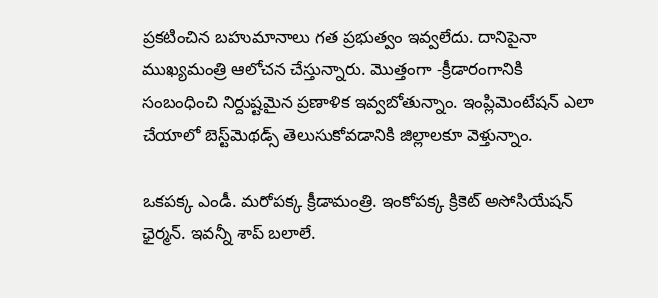ప్రకటించిన బహుమానాలు గత ప్రభుత్వం ఇవ్వలేదు. దానిపైనా ముఖ్యమంత్రి ఆలోచన చేస్తున్నారు. మొత్తంగా -క్రీడారంగానికి సంబంధించి నిర్దుష్టమైన ప్రణాళిక ఇవ్వబోతున్నాం. ఇంప్లిమెంటేషన్‌ ఎలా చేయాలో బెస్ట్‌మెథడ్స్‌ తెలుసుకోవడానికి జిల్లాలకూ వెళ్తున్నాం.

ఒకపక్క ఎండీ. మరోపక్క క్రీడామంత్రి. ఇంకోపక్క క్రికెట్‌ అసోసియేషన్‌ ఛైర్మన్‌. ఇవన్నీ శాప్‌ బలాలే.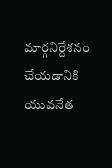మార్గనిర్దేశనం చేయడానికి యువనేత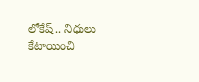లోకేష్‌.. నిధులు కేటాయించి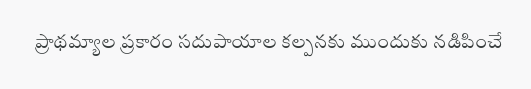ప్రాథమ్యాల ప్రకారం సదుపాయాల కల్పనకు ముందుకు నడిపించే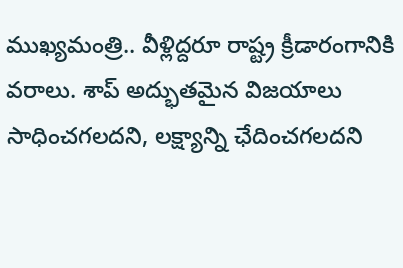ముఖ్యమంత్రి.. వీళ్లిద్దరూ రాష్ట్ర క్రీడారంగానికి వరాలు. శాప్‌ అద్భుతమైన విజయాలు సాధించగలదని, లక్ష్యాన్ని ఛేదించగలదని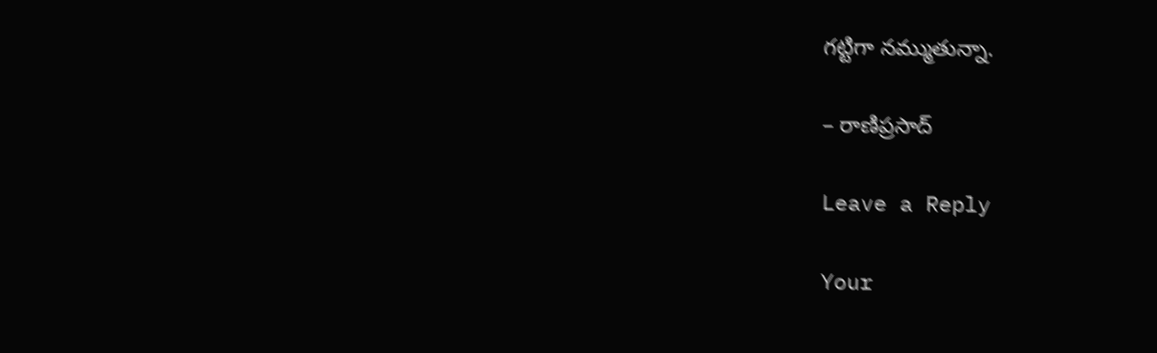గట్టిగా నమ్ముతున్నా.

– రాణిప్రసాద్‌

Leave a Reply

Your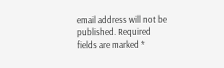email address will not be published. Required fields are marked *